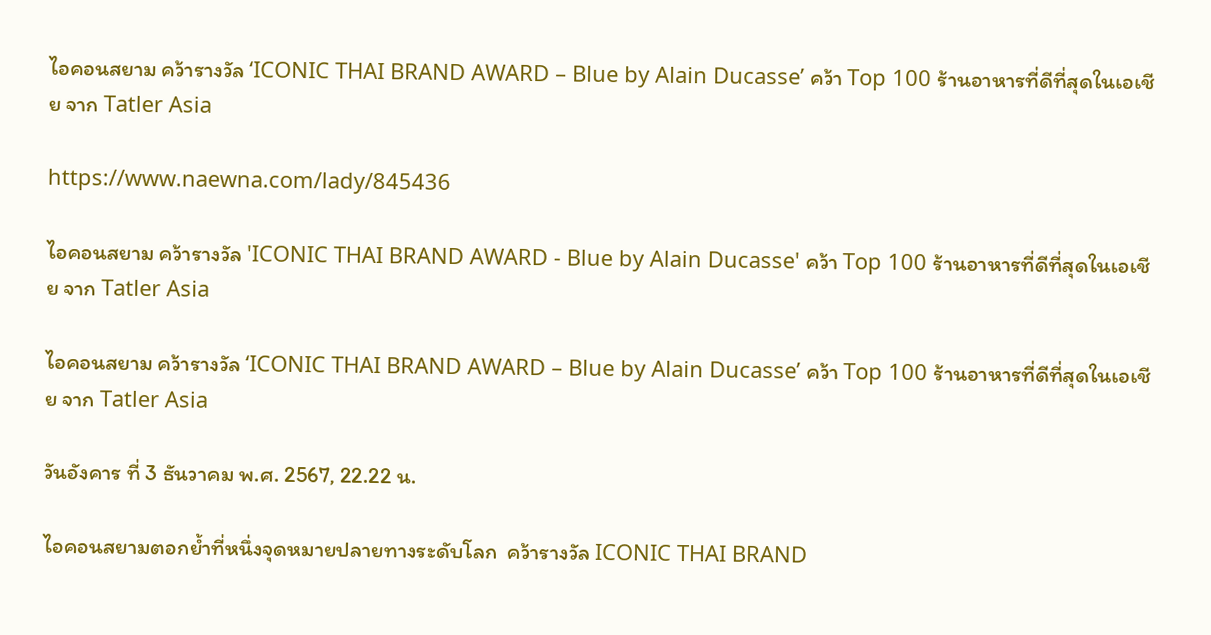ไอคอนสยาม คว้ารางวัล ‘ICONIC THAI BRAND AWARD – Blue by Alain Ducasse’ คว้า Top 100 ร้านอาหารที่ดีที่สุดในเอเชีย จาก Tatler Asia

https://www.naewna.com/lady/845436

ไอคอนสยาม คว้ารางวัล 'ICONIC THAI BRAND AWARD - Blue by Alain Ducasse' คว้า Top 100 ร้านอาหารที่ดีที่สุดในเอเชีย จาก Tatler Asia

ไอคอนสยาม คว้ารางวัล ‘ICONIC THAI BRAND AWARD – Blue by Alain Ducasse’ คว้า Top 100 ร้านอาหารที่ดีที่สุดในเอเชีย จาก Tatler Asia

วันอังคาร ที่ 3 ธันวาคม พ.ศ. 2567, 22.22 น.

ไอคอนสยามตอกย้ำที่หนึ่งจุดหมายปลายทางระดับโลก  คว้ารางวัล ICONIC THAI BRAND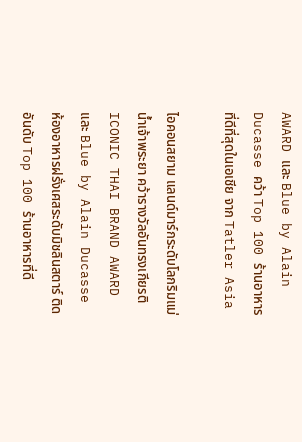AWARD และ Blue by Alain Ducasse คว้า Top 100 ร้านอาหารที่ดีที่สุดในเอเชีย จาก Tatler Asia

ไอคอนสยาม แลนด์มาร์กระดับโลกริมแม่น้ำเจ้าพระยา คว้ารางวัลอันทรงเกียรติ ICONIC THAI BRAND AWARD และ Blue by Alain Ducasse ห้องอาหารฝรั่งเศสระดับมิชลินสตาร์ ติดอันดับ Top 100 ร้านอาหารที่ดี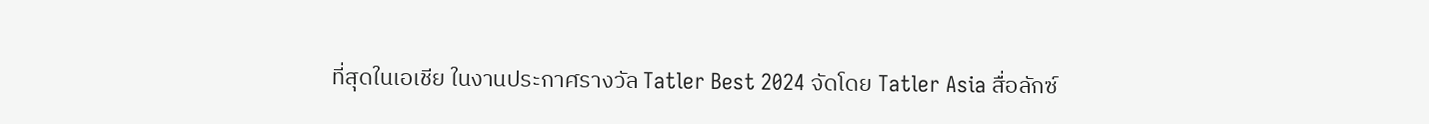ที่สุดในเอเชีย ในงานประกาศรางวัล Tatler Best 2024 จัดโดย Tatler Asia สื่อลักซ์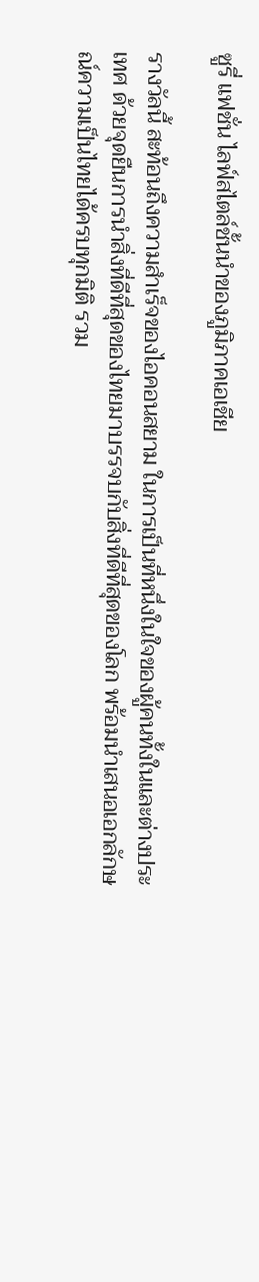ซูรี่ แฟชั่น ไลฟ์สไตล์ชั้นนำของภูมิภาคเอเชีย

รางวัลนี้ สะท้อนถึงความสำเร็จของไอคอนสยาม ในการเป็นที่หนึ่งในใจของผู้คนทั้งในและต่างประเทศ ด้วยจุดยืนการนำสิ่งที่ดีที่สุดของไทยมาบรรจบกับสิ่งที่ดีที่สุดของโลก พร้อมนำเสนอเอกลักษณ์ความเป็นไทยได้ครบทุกมิติ รวม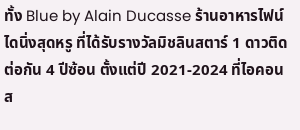ทั้ง Blue by Alain Ducasse ร้านอาหารไฟน์ไดนิ่งสุดหรู ที่ได้รับรางวัลมิชลินสตาร์ 1 ดาวติดต่อกัน 4 ปีซ้อน ตั้งแต่ปี 2021-2024 ที่ไอคอนส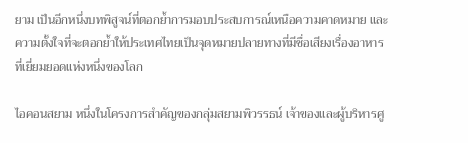ยาม เป็นอีกหนึ่งบทพิสูจน์ที่ตอกย้ำการมอบประสบการณ์เหนือความคาดหมาย และความตั้งใจที่จะตอกย้ำให้ประเทศไทยเป็นจุดหมายปลายทางที่มีชื่อเสียงเรื่องอาหารที่เยี่ยมยอดแห่งหนึ่งของโลก

ไอคอนสยาม หนึ่งในโครงการสำคัญของกลุ่มสยามพิวรรธน์ เจ้าของและผู้บริหารศู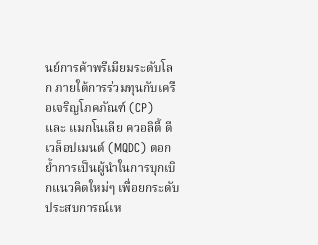นย์การค้าพรีเมียมระดับโลก ภายใต้การร่วมทุนกับเครือเจริญโภคภัณฑ์ (CP)  และ แมกโนเลีย ควอลิตี้ ดีเวล็อปเมนต์ (MQDC) ตอกย้ำการเป็นผู้นำในการบุกเบิกแนวคิดใหม่ๆ เพื่อยกระดับประสบการณ์เห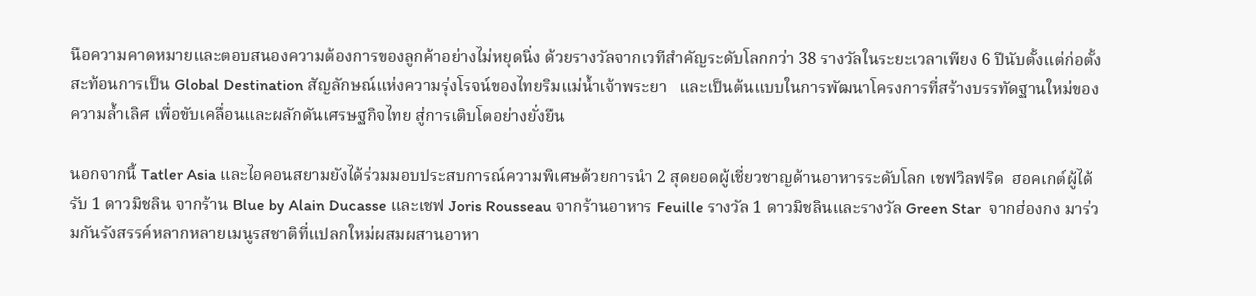นือความคาดหมายและตอบสนองความต้องการของลูกค้าอย่างไม่หยุดนิ่ง ด้วยรางวัลจากเวทีสำคัญระดับโลกกว่า 38 รางวัลในระยะเวลาเพียง 6 ปีนับตั้งแต่ก่อตั้ง สะท้อนการเป็น Global Destination สัญลักษณ์แห่งความรุ่งโรจน์ของไทยริมแม่น้ำเจ้าพระยา   และเป็นต้นแบบในการพัฒนาโครงการที่สร้างบรรทัดฐานใหม่ของความล้ำเลิศ เพื่อขับเคลื่อนและผลักดันเศรษฐกิจไทย สู่การเติบโตอย่างยั่งยืน

นอกจากนี้ Tatler Asia และไอคอนสยามยังได้ร่วมมอบประสบการณ์ความพิเศษด้วยการนำ 2 สุดยอดผู้เชี่ยวชาญด้านอาหารระดับโลก เชฟวิลฟริด  ฮอคเกต์ผู้ได้รับ 1 ดาวมิชลิน จากร้าน Blue by Alain Ducasse และเชฟ Joris Rousseau จากร้านอาหาร Feuille รางวัล 1 ดาวมิชลินและรางวัล Green Star  จากฮ่องกง มาร่วมกันรังสรรค์หลากหลายเมนูรสชาติที่แปลกใหม่ผสมผสานอาหา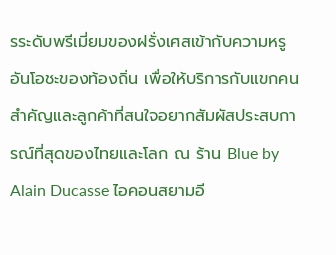รระดับพรีเมี่ยมของฝรั่งเศสเข้ากับความหรูอันโอชะของท้องถิ่น เพื่อให้บริการกับแขกคนสำคัญและลูกค้าที่สนใจอยากสัมผัสประสบการณ์ที่สุดของไทยและโลก ณ ร้าน Blue by Alain Ducasse ไอคอนสยามอี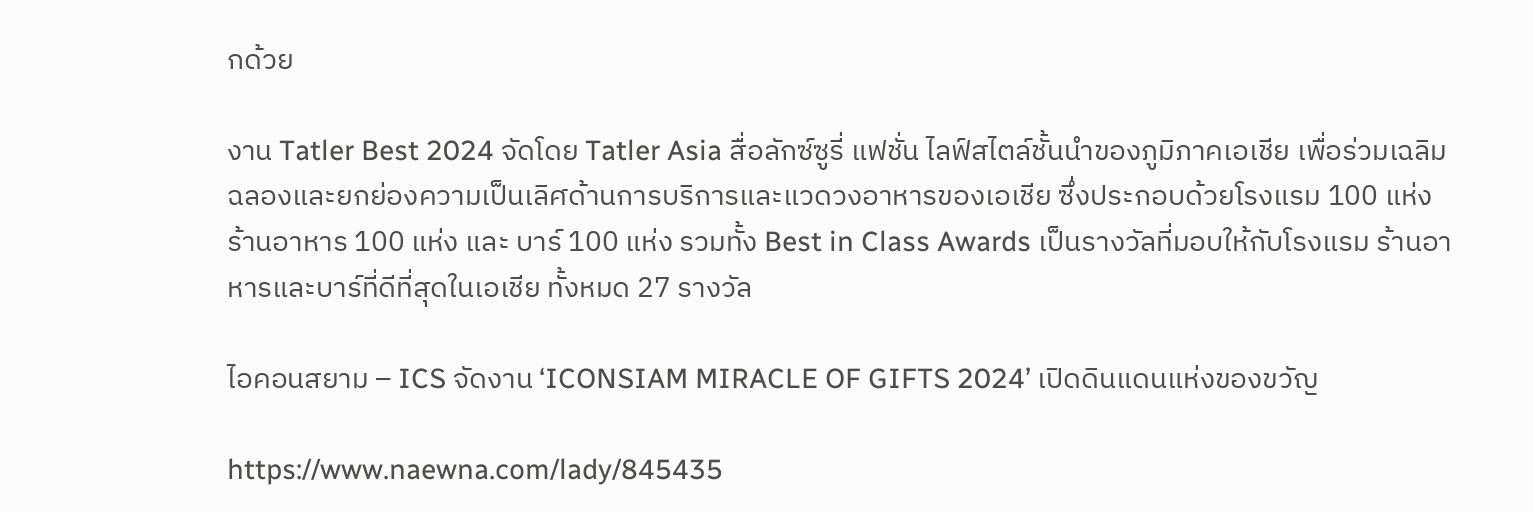กด้วย

งาน Tatler Best 2024 จัดโดย Tatler Asia สื่อลักซ์ซูรี่ แฟชั่น ไลฟ์สไตล์ชั้นนำของภูมิภาคเอเชีย เพื่อร่วมเฉลิมฉลองและยกย่องความเป็นเลิศด้านการบริการและแวดวงอาหารของเอเชีย ซึ่งประกอบด้วยโรงแรม 100 แห่ง ร้านอาหาร 100 แห่ง และ บาร์ 100 แห่ง รวมทั้ง Best in Class Awards เป็นรางวัลที่มอบให้กับโรงแรม ร้านอาหารและบาร์ที่ดีที่สุดในเอเชีย ทั้งหมด 27 รางวัล

ไอคอนสยาม – ICS จัดงาน ‘ICONSIAM MIRACLE OF GIFTS 2024’ เปิดดินแดนแห่งของขวัญ

https://www.naewna.com/lady/845435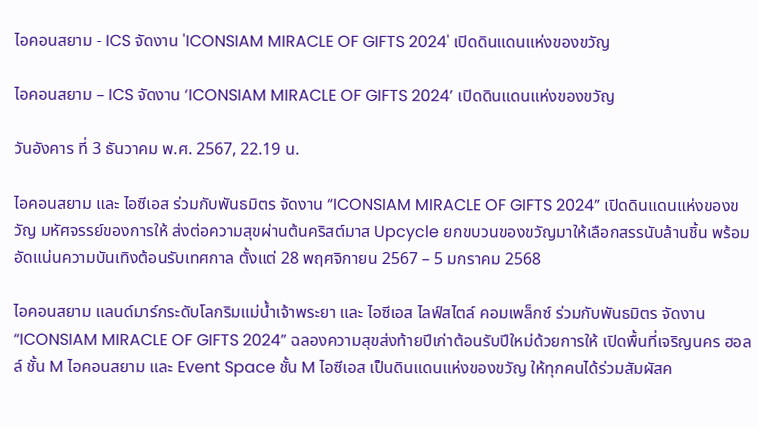ไอคอนสยาม - ICS จัดงาน 'ICONSIAM MIRACLE OF GIFTS 2024' เปิดดินแดนแห่งของขวัญ

ไอคอนสยาม – ICS จัดงาน ‘ICONSIAM MIRACLE OF GIFTS 2024’ เปิดดินแดนแห่งของขวัญ

วันอังคาร ที่ 3 ธันวาคม พ.ศ. 2567, 22.19 น.

ไอคอนสยาม และ ไอซีเอส ร่วมกับพันธมิตร จัดงาน “ICONSIAM MIRACLE OF GIFTS 2024” เปิดดินแดนแห่งของขวัญ มหัศจรรย์ของการให้ ส่งต่อความสุขผ่านต้นคริสต์มาส Upcycle ยกขบวนของขวัญมาให้เลือกสรรนับล้านชิ้น พร้อมอัดแน่นความบันเทิงต้อนรับเทศกาล ตั้งแต่ 28 พฤศจิกายน 2567 – 5 มกราคม 2568

ไอคอนสยาม แลนด์มาร์กระดับโลกริมแม่น้ำเจ้าพระยา และ ไอซีเอส ไลฟ์สไตล์ คอมเพล็กซ์ ร่วมกับพันธมิตร จัดงาน “ICONSIAM MIRACLE OF GIFTS 2024” ฉลองความสุขส่งท้ายปีเก่าต้อนรับปีใหม่ด้วยการให้ เปิดพื้นที่เจริญนคร ฮอลล์ ชั้น M ไอคอนสยาม และ Event Space ชั้น M ไอซีเอส เป็นดินแดนแห่งของขวัญ ให้ทุกคนได้ร่วมสัมผัสค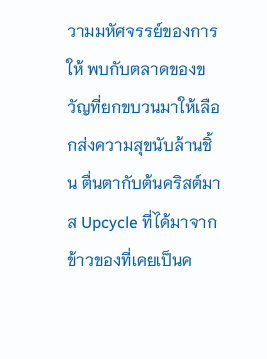วามมหัศจรรย์ของการให้ พบกับตลาดของขวัญที่ยกขบวนมาให้เลือกส่งความสุขนับล้านชิ้น ตื่นตากับต้นคริสต์มาส Upcycle ที่ได้มาจากข้าวของที่เคยเป็นค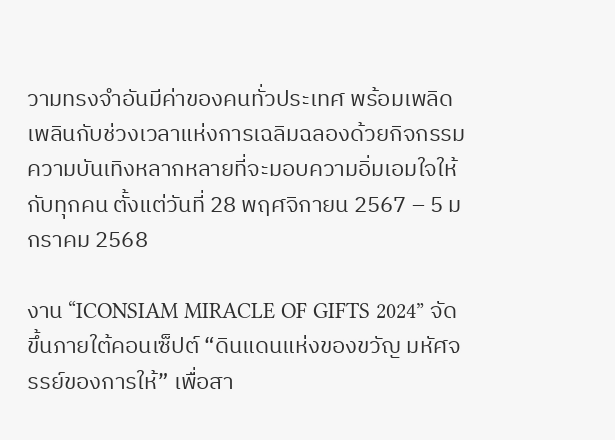วามทรงจำอันมีค่าของคนทั่วประเทศ พร้อมเพลิดเพลินกับช่วงเวลาแห่งการเฉลิมฉลองด้วยกิจกรรมความบันเทิงหลากหลายที่จะมอบความอิ่มเอมใจให้กับทุกคน ตั้งแต่วันที่ 28 พฤศจิกายน 2567 – 5 มกราคม 2568

งาน “ICONSIAM MIRACLE OF GIFTS 2024” จัดขึ้นภายใต้คอนเซ็ปต์ “ดินแดนแห่งของขวัญ มหัศจรรย์ของการให้” เพื่อสา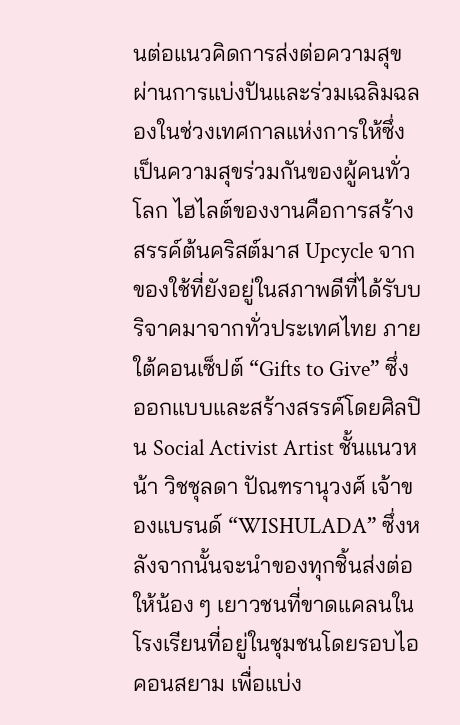นต่อแนวคิดการส่งต่อความสุขผ่านการแบ่งปันและร่วมเฉลิมฉลองในช่วงเทศกาลแห่งการให้ซึ่งเป็นความสุขร่วมกันของผู้คนทั่วโลก ไฮไลต์ของงานคือการสร้างสรรค์ต้นคริสต์มาส Upcycle จากของใช้ที่ยังอยู่ในสภาพดีที่ได้รับบริจาคมาจากทั่วประเทศไทย ภายใต้คอนเซ็ปต์ “Gifts to Give” ซึ่งออกแบบและสร้างสรรค์โดยศิลปิน Social Activist Artist ชั้นแนวหน้า วิชชุลดา ปัณฑรานุวงศ์ เจ้าของแบรนด์ “WISHULADA” ซึ่งหลังจากนั้นจะนำของทุกชิ้นส่งต่อให้น้อง ๆ เยาวชนที่ขาดแคลนในโรงเรียนที่อยู่ในชุมชนโดยรอบไอคอนสยาม เพื่อแบ่ง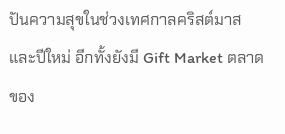ปันความสุขในช่วงเทศกาลคริสต์มาสและปีใหม่ อีกทั้งยังมี Gift Market ตลาดของ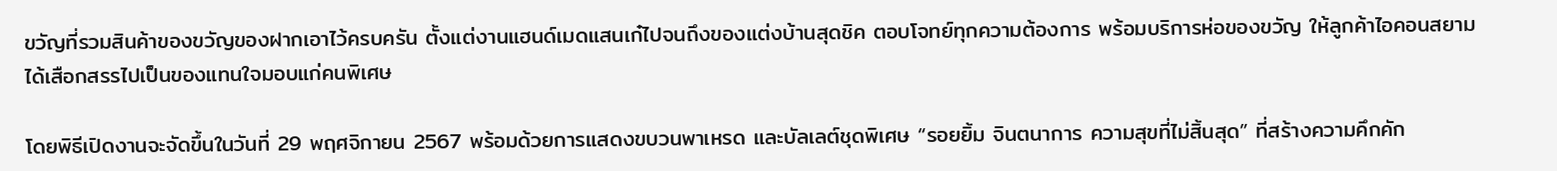ขวัญที่รวมสินค้าของขวัญของฝากเอาไว้ครบครัน ตั้งแต่งานแฮนด์เมดแสนเก๋ไปจนถึงของแต่งบ้านสุดชิค ตอบโจทย์ทุกความต้องการ พร้อมบริการห่อของขวัญ ให้ลูกค้าไอคอนสยามได้เสือกสรรไปเป็นของแทนใจมอบแก่คนพิเศษ

โดยพิธีเปิดงานจะจัดขึ้นในวันที่ 29 พฤศจิกายน 2567 พร้อมด้วยการแสดงขบวนพาเหรด และบัลเลต์ชุดพิเศษ “รอยยิ้ม จินตนาการ ความสุขที่ไม่สิ้นสุด” ที่สร้างความคึกคัก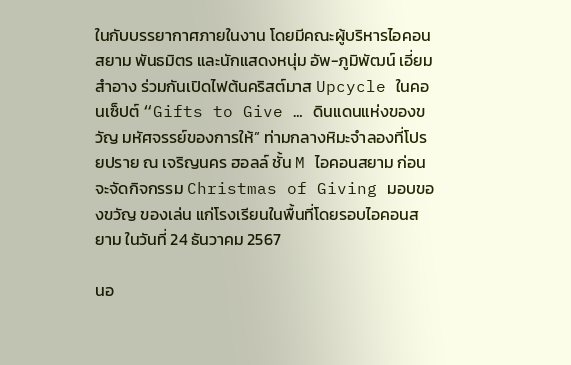ในกับบรรยากาศภายในงาน โดยมีคณะผู้บริหารไอคอนสยาม พันธมิตร และนักแสดงหนุ่ม อัพ-ภูมิพัฒน์ เอี่ยมสำอาง ร่วมกันเปิดไฟต้นคริสต์มาส Upcycle ในคอนเซ็ปต์ “Gifts to Give … ดินแดนแห่งของขวัญ มหัศจรรย์ของการให้” ท่ามกลางหิมะจำลองที่โปรยปราย ณ เจริญนคร ฮอลล์ ชั้น M ไอคอนสยาม ก่อนจะจัดกิจกรรม Christmas of Giving มอบของขวัญ ของเล่น แก่โรงเรียนในพื้นที่โดยรอบไอคอนสยาม ในวันที่ 24 ธันวาคม 2567

นอ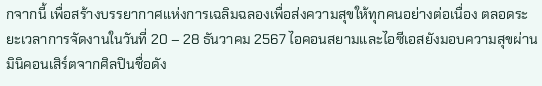กจากนี้ เพื่อสร้างบรรยากาศแห่งการเฉลิมฉลองเพื่อส่งความสุขให้ทุกคนอย่างต่อเนื่อง ตลอดระยะเวลาการจัดงานในวันที่ 20 – 28 ธันวาคม 2567 ไอคอนสยามและไอซีเอสยังมอบความสุขผ่านมินิคอนเสิร์ตจากศิลปินชื่อดัง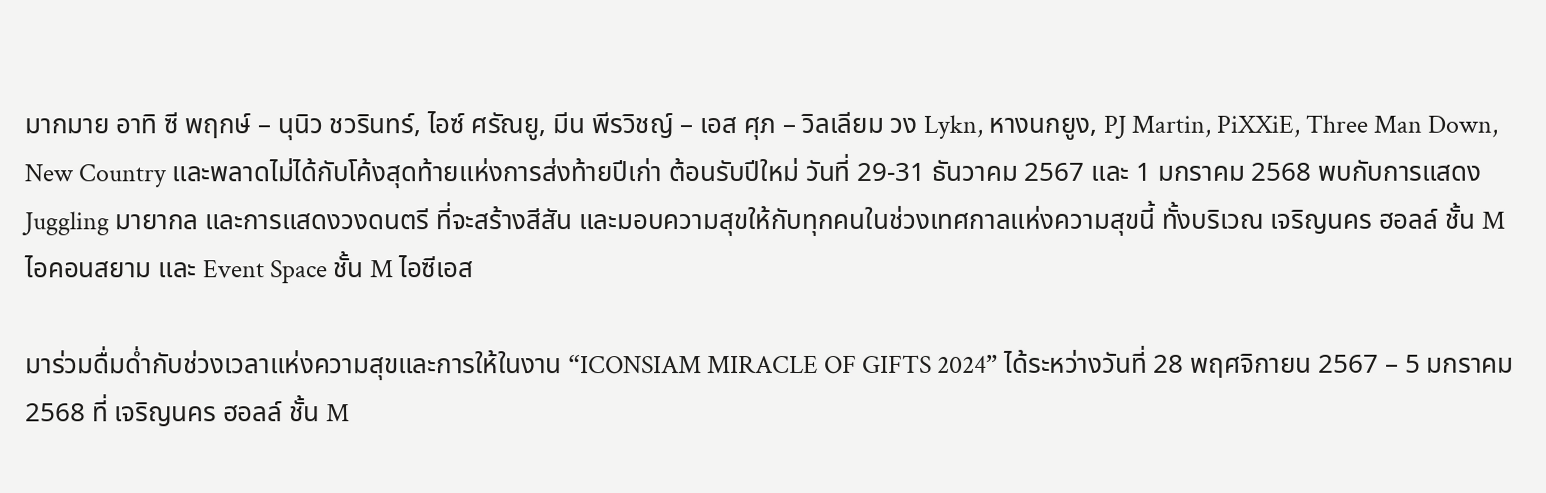มากมาย อาทิ ซี พฤกษ์ – นุนิว ชวรินทร์, ไอซ์ ศรัณยู, มีน พีรวิชญ์ – เอส ศุภ – วิลเลียม วง Lykn, หางนกยูง, PJ Martin, PiXXiE, Three Man Down, New Country และพลาดไม่ได้กับโค้งสุดท้ายแห่งการส่งท้ายปีเก่า ต้อนรับปีใหม่ วันที่ 29-31 ธันวาคม 2567 และ 1 มกราคม 2568 พบกับการแสดง Juggling มายากล และการแสดงวงดนตรี ที่จะสร้างสีสัน และมอบความสุขให้กับทุกคนในช่วงเทศกาลแห่งความสุขนี้ ทั้งบริเวณ เจริญนคร ฮอลล์ ชั้น M ไอคอนสยาม และ Event Space ชั้น M ไอซีเอส

มาร่วมดื่มด่ำกับช่วงเวลาแห่งความสุขและการให้ในงาน “ICONSIAM MIRACLE OF GIFTS 2024” ได้ระหว่างวันที่ 28 พฤศจิกายน 2567 – 5 มกราคม 2568 ที่ เจริญนคร ฮอลล์ ชั้น M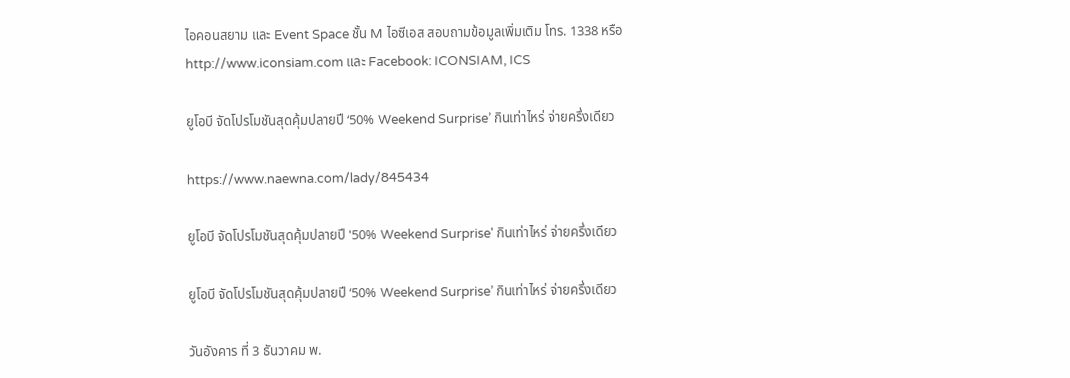ไอคอนสยาม และ Event Space ชั้น M ไอซีเอส สอบถามข้อมูลเพิ่มเติม โทร. 1338 หรือ http://www.iconsiam.com และ Facebook: ICONSIAM, ICS

ยูโอบี จัดโปรโมชันสุดคุ้มปลายปี ‘50% Weekend Surprise’ กินเท่าไหร่ จ่ายครึ่งเดียว

https://www.naewna.com/lady/845434

ยูโอบี จัดโปรโมชันสุดคุ้มปลายปี '50% Weekend Surprise' กินเท่าไหร่ จ่ายครึ่งเดียว

ยูโอบี จัดโปรโมชันสุดคุ้มปลายปี ‘50% Weekend Surprise’ กินเท่าไหร่ จ่ายครึ่งเดียว

วันอังคาร ที่ 3 ธันวาคม พ.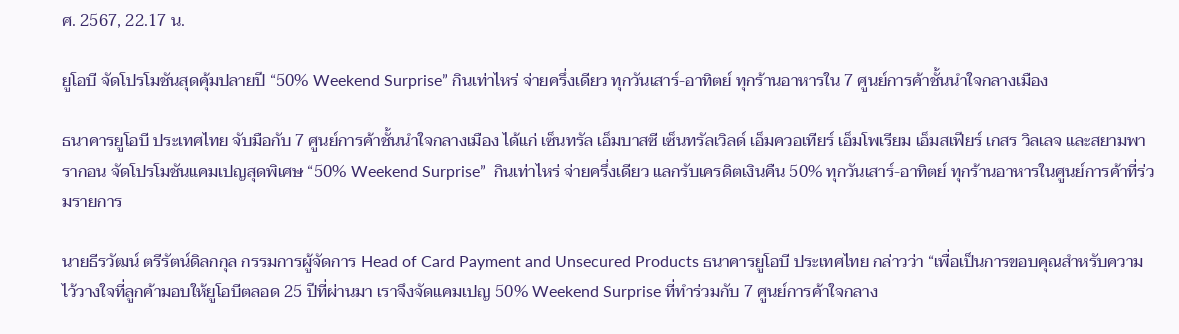ศ. 2567, 22.17 น.

ยูโอบี จัดโปรโมชันสุดคุ้มปลายปี “50% Weekend Surprise” กินเท่าไหร่ จ่ายครึ่งเดียว ทุกวันเสาร์-อาทิตย์ ทุกร้านอาหารใน 7 ศูนย์การค้าชั้นนำใจกลางเมือง

ธนาคารยูโอบี ประเทศไทย จับมือกับ 7 ศูนย์การค้าชั้นนำใจกลางเมือง ได้แก่ เซ็นทรัล เอ็มบาสซี เซ็นทรัลเวิลด์ เอ็มควอเทียร์ เอ็มโพเรียม เอ็มสเฟียร์ เกสร วิลเลจ และสยามพารากอน จัดโปรโมชันแคมเปญสุดพิเศษ “50% Weekend Surprise”  กินเท่าไหร่ จ่ายครึ่งเดียว แลกรับเครดิตเงินคืน 50% ทุกวันเสาร์-อาทิตย์ ทุกร้านอาหารในศูนย์การค้าที่ร่วมรายการ

นายธีรวัฒน์ ตรีรัตน์ดิลกกุล กรรมการผู้จัดการ Head of Card Payment and Unsecured Products ธนาคารยูโอบี ประเทศไทย กล่าวว่า “เพื่อเป็นการขอบคุณสำหรับความไว้วางใจที่ลูกค้ามอบให้ยูโอบีตลอด 25 ปีที่ผ่านมา เราจึงจัดแคมเปญ 50% Weekend Surprise ที่ทำร่วมกับ 7 ศูนย์การค้าใจกลาง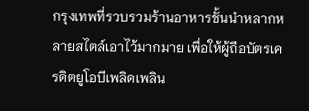กรุงเทพที่รวบรวมร้านอาหารชั้นนำหลากหลายสไตล์เอาไว้มากมาย เพื่อให้ผู้ถือบัตรเครดิตยูโอบีเพลิดเพลิน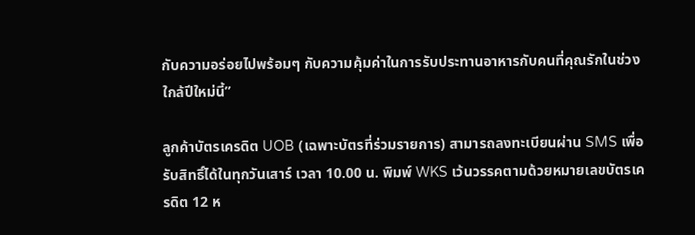กับความอร่อยไปพร้อมๆ กับความคุ้มค่าในการรับประทานอาหารกับคนที่คุณรักในช่วงใกล้ปีใหม่นี้”

ลูกค้าบัตรเครดิต UOB (เฉพาะบัตรที่ร่วมรายการ) สามารถลงทะเบียนผ่าน SMS เพื่อรับสิทธิ์ได้ในทุกวันเสาร์ เวลา 10.00 น. พิมพ์ WKS เว้นวรรคตามด้วยหมายเลขบัตรเครดิต 12 ห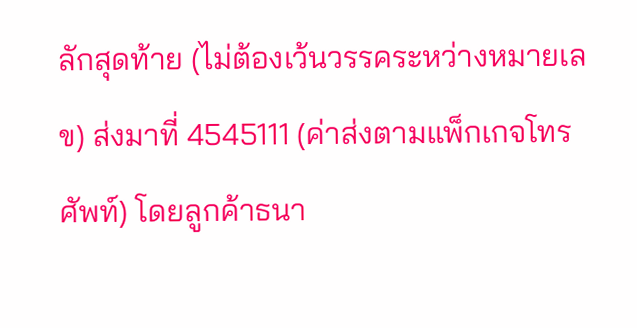ลักสุดท้าย (ไม่ต้องเว้นวรรคระหว่างหมายเลข) ส่งมาที่ 4545111 (ค่าส่งตามแพ็กเกจโทรศัพท์) โดยลูกค้าธนา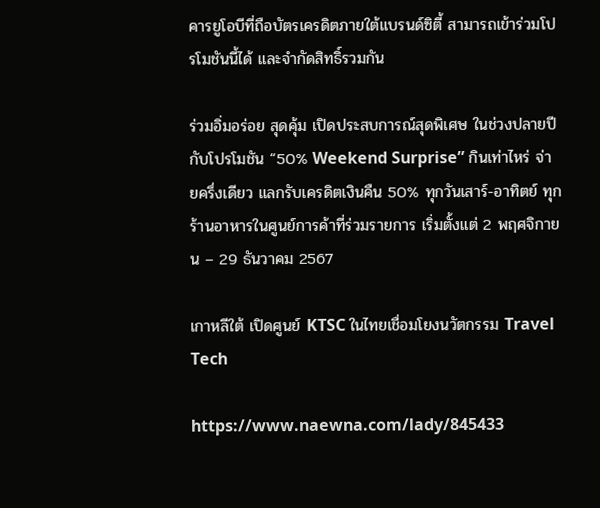คารยูโอบีที่ถือบัตรเครดิตภายใต้แบรนด์ซิตี้ สามารถเข้าร่วมโปรโมชันนี้ได้ และจำกัดสิทธิ์รวมกัน

ร่วมอิ่มอร่อย สุดคุ้ม เปิดประสบการณ์สุดพิเศษ ในช่วงปลายปี กับโปรโมชัน “50% Weekend Surprise” กินเท่าไหร่ จ่ายครึ่งเดียว แลกรับเครดิตเงินคืน 50% ทุกวันเสาร์-อาทิตย์ ทุกร้านอาหารในศูนย์การค้าที่ร่วมรายการ เริ่มตั้งแต่ 2 พฤศจิกายน – 29 ธันวาคม 2567

เกาหลีใต้ เปิดศูนย์ KTSC ในไทยเชื่อมโยงนวัตกรรม Travel Tech

https://www.naewna.com/lady/845433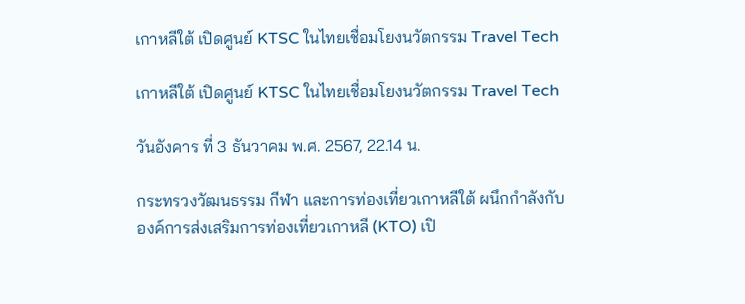เกาหลีใต้ เปิดศูนย์ KTSC ในไทยเชื่อมโยงนวัตกรรม Travel Tech

เกาหลีใต้ เปิดศูนย์ KTSC ในไทยเชื่อมโยงนวัตกรรม Travel Tech

วันอังคาร ที่ 3 ธันวาคม พ.ศ. 2567, 22.14 น.

กระทรวงวัฒนธรรม กีฬา และการท่องเที่ยวเกาหลีใต้ ผนึกกำลังกับองค์การส่งเสริมการท่องเที่ยวเกาหลี (KTO) เปิ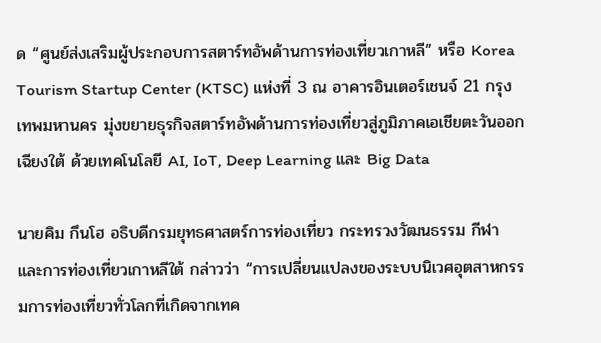ด “ศูนย์ส่งเสริมผู้ประกอบการสตาร์ทอัพด้านการท่องเที่ยวเกาหลี” หรือ Korea Tourism Startup Center (KTSC) แห่งที่ 3 ณ อาคารอินเตอร์เชนจ์ 21 กรุงเทพมหานคร มุ่งขยายธุรกิจสตาร์ทอัพด้านการท่องเที่ยวสู่ภูมิภาคเอเชียตะวันออกเฉียงใต้ ด้วยเทคโนโลยี AI, IoT, Deep Learning และ Big Data

นายคิม กึนโฮ อธิบดีกรมยุทธศาสตร์การท่องเที่ยว กระทรวงวัฒนธรรม กีฬา และการท่องเที่ยวเกาหลีใต้ กล่าวว่า “การเปลี่ยนแปลงของระบบนิเวศอุตสาหกรรมการท่องเที่ยวทั่วโลกที่เกิดจากเทค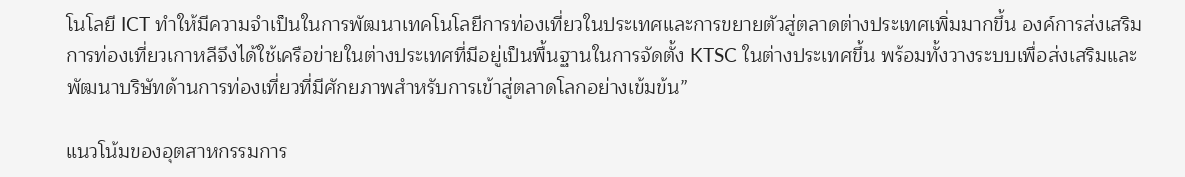โนโลยี ICT ทำให้มีความจำเป็นในการพัฒนาเทคโนโลยีการท่องเที่ยวในประเทศและการขยายตัวสู่ตลาดต่างประเทศเพิ่มมากขึ้น องค์การส่งเสริมการท่องเที่ยวเกาหลีจึงได้ใช้เครือข่ายในต่างประเทศที่มีอยู่เป็นพื้นฐานในการจัดตั้ง KTSC ในต่างประเทศขึ้น พร้อมทั้งวางระบบเพื่อส่งเสริมและพัฒนาบริษัทด้านการท่องเที่ยวที่มีศักยภาพสำหรับการเข้าสู่ตลาดโลกอย่างเข้มข้น”

แนวโน้มของอุตสาหกรรมการ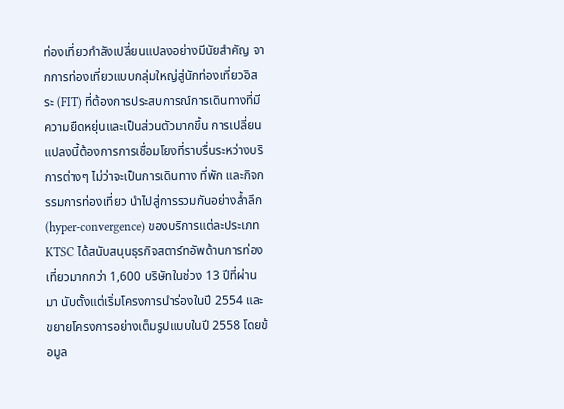ท่องเที่ยวกำลังเปลี่ยนแปลงอย่างมีนัยสำคัญ จากการท่องเที่ยวแบบกลุ่มใหญ่สู่นักท่องเที่ยวอิสระ (FIT) ที่ต้องการประสบการณ์การเดินทางที่มีความยืดหยุ่นและเป็นส่วนตัวมากขึ้น การเปลี่ยนแปลงนี้ต้องการการเชื่อมโยงที่ราบรื่นระหว่างบริการต่างๆ ไม่ว่าจะเป็นการเดินทาง ที่พัก และกิจกรรมการท่องเที่ยว นำไปสู่การรวมกันอย่างล้ำลึก (hyper-convergence) ของบริการแต่ละประเภท KTSC ได้สนับสนุนธุรกิจสตาร์ทอัพด้านการท่องเที่ยวมากกว่า 1,600 บริษัทในช่วง 13 ปีที่ผ่านมา นับตั้งแต่เริ่มโครงการนำร่องในปี 2554 และขยายโครงการอย่างเต็มรูปแบบในปี 2558 โดยข้อมูล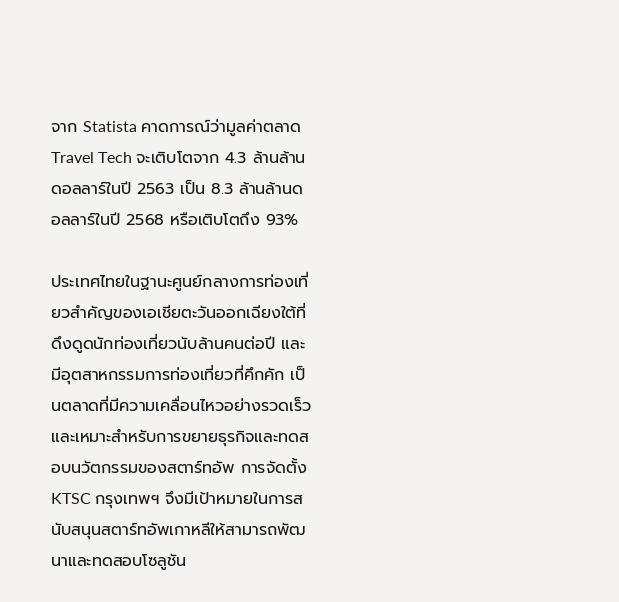จาก Statista คาดการณ์ว่ามูลค่าตลาด Travel Tech จะเติบโตจาก 4.3 ล้านล้านดอลลาร์ในปี 2563 เป็น 8.3 ล้านล้านดอลลาร์ในปี 2568 หรือเติบโตถึง 93%

ประเทศไทยในฐานะศูนย์กลางการท่องเที่ยวสำคัญของเอเชียตะวันออกเฉียงใต้ที่ดึงดูดนักท่องเที่ยวนับล้านคนต่อปี และมีอุตสาหกรรมการท่องเที่ยวที่คึกคัก เป็นตลาดที่มีความเคลื่อนไหวอย่างรวดเร็วและเหมาะสำหรับการขยายธุรกิจและทดสอบนวัตกรรมของสตาร์ทอัพ การจัดตั้ง KTSC กรุงเทพฯ จึงมีเป้าหมายในการสนับสนุนสตาร์ทอัพเกาหลีให้สามารถพัฒนาและทดสอบโซลูชัน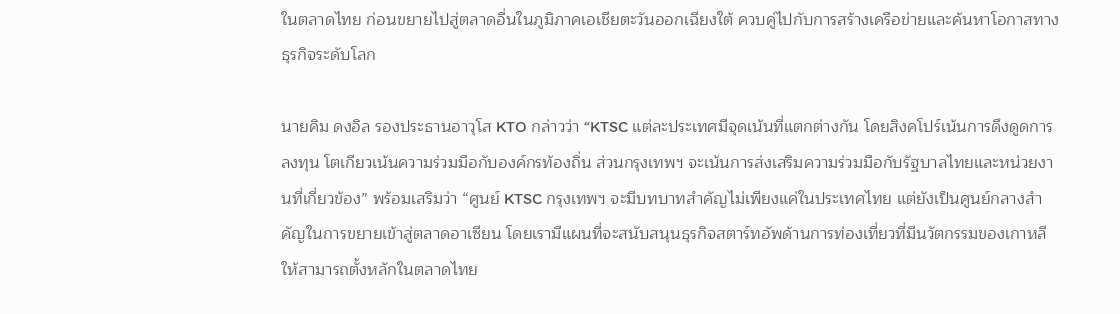ในตลาดไทย ก่อนขยายไปสู่ตลาดอื่นในภูมิภาคเอเชียตะวันออกเฉียงใต้ ควบคู่ไปกับการสร้างเครือข่ายและค้นหาโอกาสทางธุรกิจระดับโลก

นายคิม ดงอิล รองประธานอาวุโส KTO กล่าวว่า “KTSC แต่ละประเทศมีจุดเน้นที่แตกต่างกัน โดยสิงคโปร์เน้นการดึงดูดการลงทุน โตเกียวเน้นความร่วมมือกับองค์กรท้องถิ่น ส่วนกรุงเทพฯ จะเน้นการส่งเสริมความร่วมมือกับรัฐบาลไทยและหน่วยงานที่เกี่ยวข้อง” พร้อมเสริมว่า “ศูนย์ KTSC กรุงเทพฯ จะมีบทบาทสำคัญไม่เพียงแค่ในประเทศไทย แต่ยังเป็นศูนย์กลางสำคัญในการขยายเข้าสู่ตลาดอาเซียน โดยเรามีแผนที่จะสนับสนุนธุรกิจสตาร์ทอัพด้านการท่องเที่ยวที่มีนวัตกรรมของเกาหลีให้สามารถตั้งหลักในตลาดไทย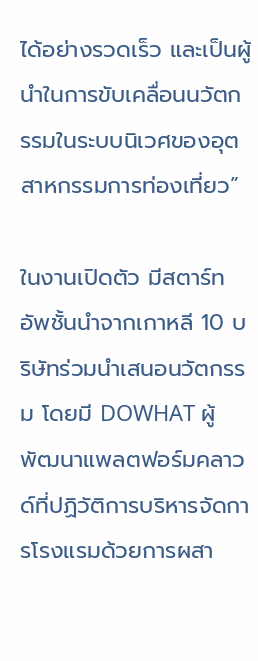ได้อย่างรวดเร็ว และเป็นผู้นำในการขับเคลื่อนนวัตกรรมในระบบนิเวศของอุตสาหกรรมการท่องเที่ยว”

ในงานเปิดตัว มีสตาร์ทอัพชั้นนำจากเกาหลี 10 บริษัทร่วมนำเสนอนวัตกรรม โดยมี DOWHAT ผู้พัฒนาแพลตฟอร์มคลาวด์ที่ปฏิวัติการบริหารจัดการโรงแรมด้วยการผสา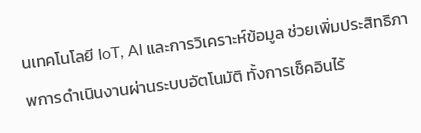นเทคโนโลยี IoT, AI และการวิเคราะห์ข้อมูล ช่วยเพิ่มประสิทธิภาพการดำเนินงานผ่านระบบอัตโนมัติ ทั้งการเช็คอินไร้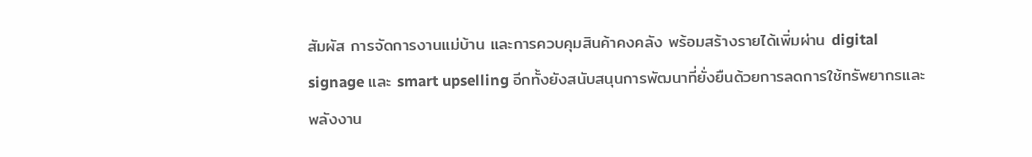สัมผัส การจัดการงานแม่บ้าน และการควบคุมสินค้าคงคลัง พร้อมสร้างรายได้เพิ่มผ่าน digital signage และ smart upselling อีกทั้งยังสนับสนุนการพัฒนาที่ยั่งยืนด้วยการลดการใช้ทรัพยากรและพลังงาน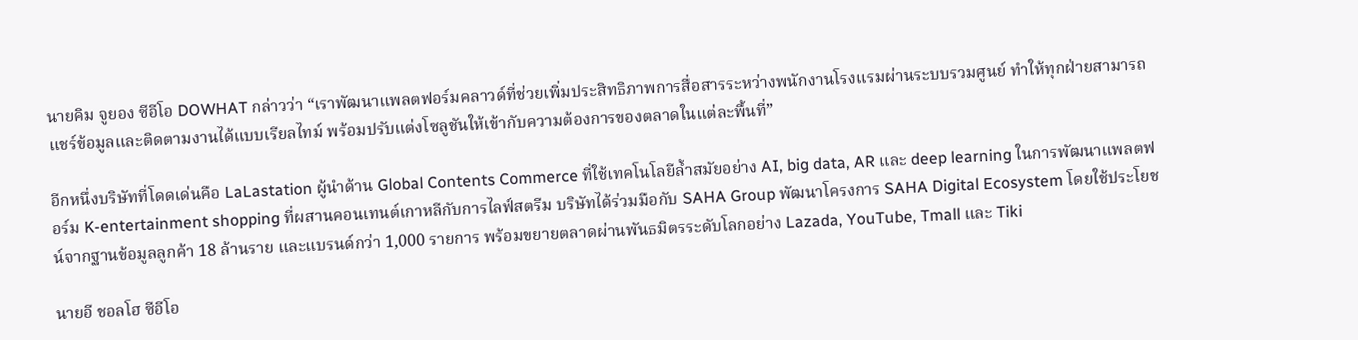นายคิม จูยอง ซีอีโอ DOWHAT กล่าวว่า “เราพัฒนาแพลตฟอร์มคลาวด์ที่ช่วยเพิ่มประสิทธิภาพการสื่อสารระหว่างพนักงานโรงแรมผ่านระบบรวมศูนย์ ทำให้ทุกฝ่ายสามารถแชร์ข้อมูลและติดตามงานได้แบบเรียลไทม์ พร้อมปรับแต่งโซลูชันให้เข้ากับความต้องการของตลาดในแต่ละพื้นที่”

อีกหนึ่งบริษัทที่โดดเด่นคือ LaLastation ผู้นำด้าน Global Contents Commerce ที่ใช้เทคโนโลยีล้ำสมัยอย่าง AI, big data, AR และ deep learning ในการพัฒนาแพลตฟอร์ม K-entertainment shopping ที่ผสานคอนเทนต์เกาหลีกับการไลฟ์สตรีม บริษัทได้ร่วมมือกับ SAHA Group พัฒนาโครงการ SAHA Digital Ecosystem โดยใช้ประโยชน์จากฐานข้อมูลลูกค้า 18 ล้านราย และแบรนด์กว่า 1,000 รายการ พร้อมขยายตลาดผ่านพันธมิตรระดับโลกอย่าง Lazada, YouTube, Tmall และ Tiki

นายอี ชอลโฮ ซีอีโอ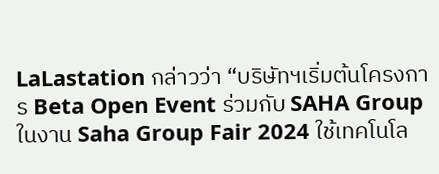LaLastation กล่าวว่า “บริษัทฯเริ่มต้นโครงการ Beta Open Event ร่วมกับ SAHA Group ในงาน Saha Group Fair 2024 ใช้เทคโนโล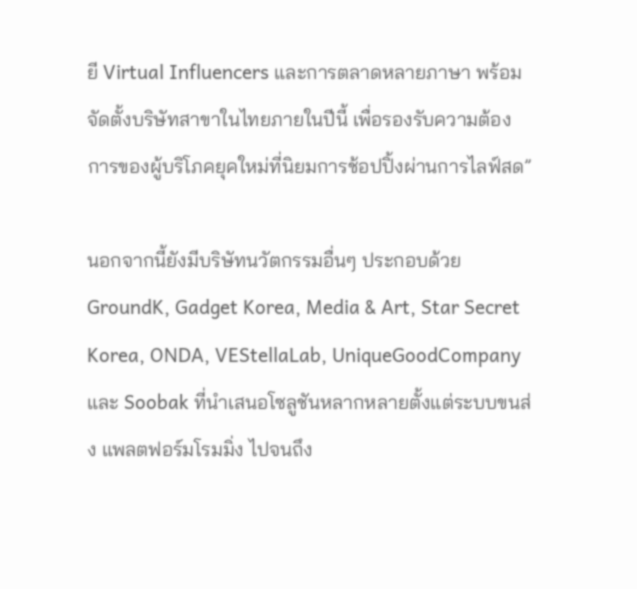ยี Virtual Influencers และการตลาดหลายภาษา พร้อมจัดตั้งบริษัทสาขาในไทยภายในปีนี้ เพื่อรองรับความต้องการของผู้บริโภคยุคใหม่ที่นิยมการช้อปปิ้งผ่านการไลฟ์สด”

นอกจากนี้ยังมีบริษัทนวัตกรรมอื่นๆ ประกอบด้วย GroundK, Gadget Korea, Media & Art, Star Secret Korea, ONDA, VEStellaLab, UniqueGoodCompany และ Soobak ที่นำเสนอโซลูชันหลากหลายตั้งแต่ระบบขนส่ง แพลตฟอร์มโรมมิ่ง ไปจนถึง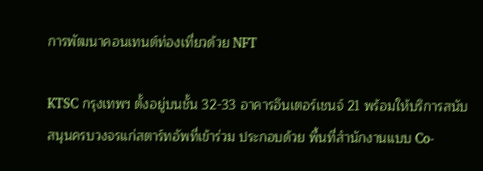การพัฒนาคอนเทนต์ท่องเที่ยวด้วย NFT

KTSC กรุงเทพฯ ตั้งอยู่บนชั้น 32-33 อาคารอินเตอร์เชนจ์ 21 พร้อมให้บริการสนับสนุนครบวงจรแก่สตาร์ทอัพที่เข้าร่วม ประกอบด้วย พื้นที่สำนักงานแบบ Co-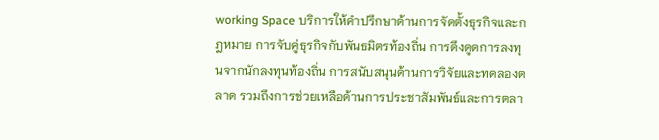working Space บริการให้คำปรึกษาด้านการจัดตั้งธุรกิจและกฎหมาย การจับคู่ธุรกิจกับพันธมิตรท้องถิ่น การดึงดูดการลงทุนจากนักลงทุนท้องถิ่น การสนับสนุนด้านการวิจัยและทดลองตลาด รวมถึงการช่วยเหลือด้านการประชาสัมพันธ์และการตลา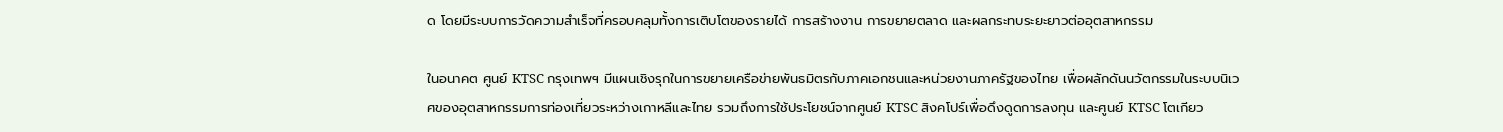ด โดยมีระบบการวัดความสำเร็จที่ครอบคลุมทั้งการเติบโตของรายได้ การสร้างงาน การขยายตลาด และผลกระทบระยะยาวต่ออุตสาหกรรม

ในอนาคต ศูนย์ KTSC กรุงเทพฯ มีแผนเชิงรุกในการขยายเครือข่ายพันธมิตรกับภาคเอกชนและหน่วยงานภาครัฐของไทย เพื่อผลักดันนวัตกรรมในระบบนิเวศของอุตสาหกรรมการท่องเที่ยวระหว่างเกาหลีและไทย รวมถึงการใช้ประโยชน์จากศูนย์ KTSC สิงคโปร์เพื่อดึงดูดการลงทุน และศูนย์ KTSC โตเกียว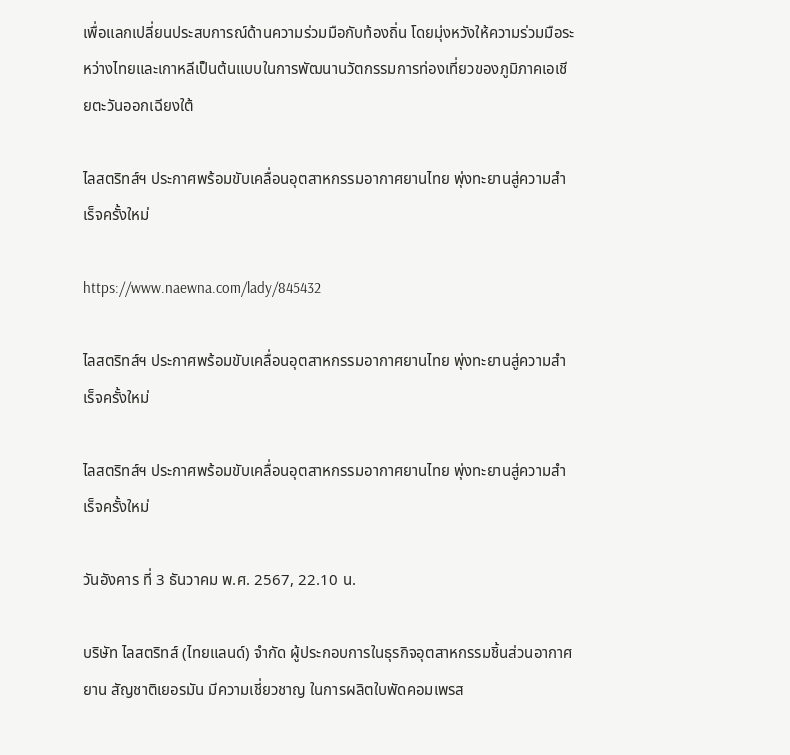เพื่อแลกเปลี่ยนประสบการณ์ด้านความร่วมมือกับท้องถิ่น โดยมุ่งหวังให้ความร่วมมือระหว่างไทยและเกาหลีเป็นต้นแบบในการพัฒนานวัตกรรมการท่องเที่ยวของภูมิภาคเอเชียตะวันออกเฉียงใต้

ไลสตริทส์ฯ ประกาศพร้อมขับเคลื่อนอุตสาหกรรมอากาศยานไทย พุ่งทะยานสู่ความสำเร็จครั้งใหม่

https://www.naewna.com/lady/845432

ไลสตริทส์ฯ ประกาศพร้อมขับเคลื่อนอุตสาหกรรมอากาศยานไทย พุ่งทะยานสู่ความสำเร็จครั้งใหม่

ไลสตริทส์ฯ ประกาศพร้อมขับเคลื่อนอุตสาหกรรมอากาศยานไทย พุ่งทะยานสู่ความสำเร็จครั้งใหม่

วันอังคาร ที่ 3 ธันวาคม พ.ศ. 2567, 22.10 น.

บริษัท ไลสตริทส์ (ไทยแลนด์) จำกัด ผู้ประกอบการในธุรกิจอุตสาหกรรมชิ้นส่วนอากาศยาน สัญชาติเยอรมัน มีความเชี่ยวชาญ ในการผลิตใบพัดคอมเพรส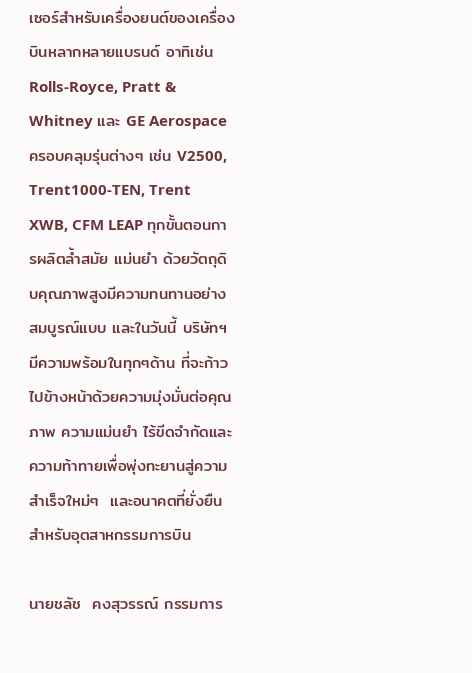เซอร์สำหรับเครื่องยนต์ของเครื่องบินหลากหลายแบรนด์ อาทิเช่น Rolls-Royce, Pratt & Whitney และ GE Aerospace ครอบคลุมรุ่นต่างๆ เช่น V2500, Trent1000-TEN, Trent XWB, CFM LEAP ทุกขั้นตอนการผลิตล้ำสมัย แม่นยำ ด้วยวัตถุดิบคุณภาพสูงมีความทนทานอย่างสมบูรณ์แบบ และในวันนี้ บริษัทฯมีความพร้อมในทุกๆด้าน ที่จะก้าวไปข้างหน้าด้วยความมุ่งมั่นต่อคุณภาพ ความแม่นยำ ไร้ขีดจำกัดและความท้าทายเพื่อพุ่งทะยานสู่ความสำเร็จใหม่ๆ  และอนาคตที่ยั่งยืนสำหรับอุตสาหกรรมการบิน

นายชลัช  คงสุวรรณ์ กรรมการ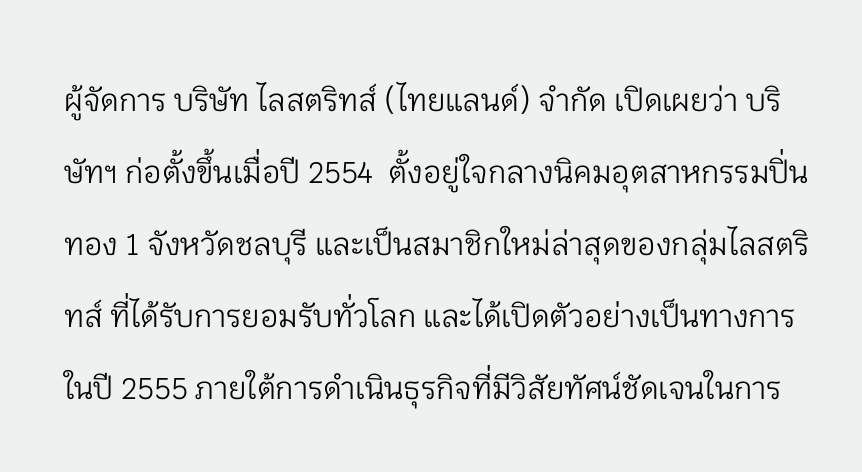ผู้จัดการ บริษัท ไลสตริทส์ (ไทยแลนด์) จำกัด เปิดเผยว่า บริษัทฯ ก่อตั้งขึ้นเมื่อปี 2554  ตั้งอยู่ใจกลางนิคมอุตสาหกรรมปิ่นทอง 1 จังหวัดชลบุรี และเป็นสมาชิกใหม่ล่าสุดของกลุ่มไลสตริทส์ ที่ได้รับการยอมรับทั่วโลก และได้เปิดตัวอย่างเป็นทางการในปี 2555 ภายใต้การดำเนินธุรกิจที่มีวิสัยทัศน์ชัดเจนในการ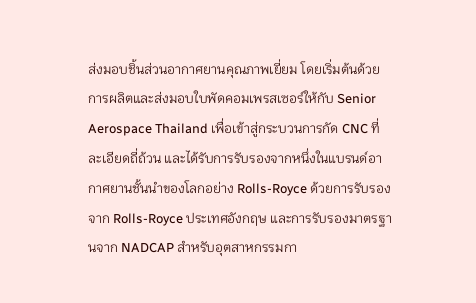ส่งมอบชิ้นส่วนอากาศยานคุณภาพเยี่ยม โดยเริ่มต้นด้วยการผลิตและส่งมอบใบพัดคอมเพรสเซอร์ให้กับ Senior Aerospace Thailand เพื่อเข้าสู่กระบวนการกัด CNC ที่ละเอียดถี่ถ้วน และได้รับการรับรองจากหนึ่งในแบรนด์อากาศยานชั้นนำของโลกอย่าง Rolls-Royce ด้วยการรับรองจาก Rolls-Royce ประเทศอังกฤษ และการรับรองมาตรฐานจาก NADCAP สำหรับอุตสาหกรรมกา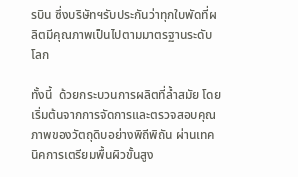รบิน ซึ่งบริษัทฯรับประกันว่าทุกใบพัดที่ผลิตมีคุณภาพเป็นไปตามมาตรฐานระดับโลก

ทั้งนี้  ด้วยกระบวนการผลิตที่ล้ำสมัย โดยเริ่มต้นจากการจัดการและตรวจสอบคุณภาพของวัตถุดิบอย่างพิถีพิถัน ผ่านเทคนิคการเตรียมพื้นผิวขั้นสูง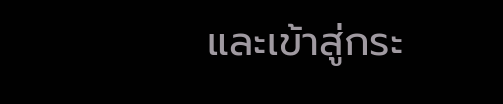และเข้าสู่กระ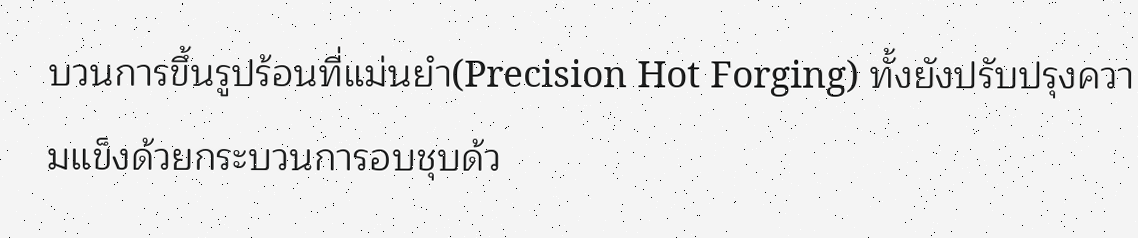บวนการขึ้นรูปร้อนที่แม่นยำ(Precision Hot Forging) ทั้งยังปรับปรุงความแข็งด้วยกระบวนการอบชุบด้ว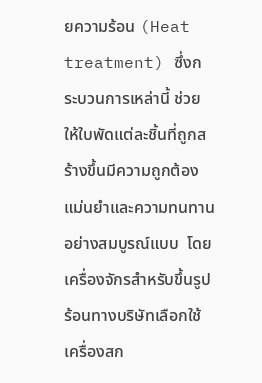ยความร้อน (Heat treatment) ซึ่งกระบวนการเหล่านี้ ช่วยให้ใบพัดแต่ละชิ้นที่ถูกสร้างขึ้นมีความถูกต้อง แม่นยำและความทนทานอย่างสมบูรณ์แบบ  โดยเครื่องจักรสำหรับขึ้นรูปร้อนทางบริษัทเลือกใช้เครื่องสก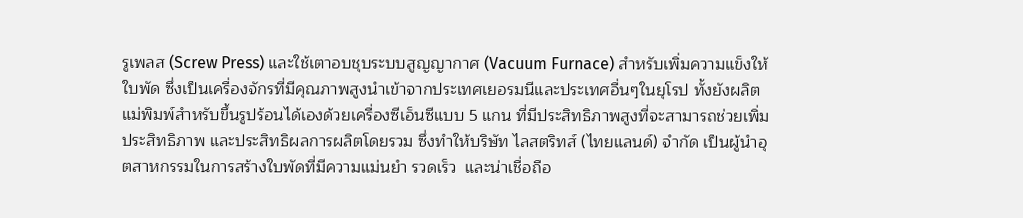รูเพลส (Screw Press) และใช้เตาอบชุบระบบสูญญากาศ (Vacuum Furnace) สำหรับเพิ่มความแข็งให้ใบพัด ซึ่งเป็นเครื่องจักรที่มีคุณภาพสูงนำเข้าจากประเทศเยอรมนีและประเทศอื่นๆในยุโรป ทั้งยังผลิตแม่พิมพ์สำหรับขึ้นรูปร้อนได้เองด้วยเครื่องซีเอ็นซีแบบ 5 แกน ที่มีประสิทธิภาพสูงที่จะสามารถช่วยเพิ่มประสิทธิภาพ และประสิทธิผลการผลิตโดยรวม ซึ่งทำให้บริษัท ไลสตริทส์ (ไทยแลนด์) จำกัด เป็นผู้นำอุตสาหกรรมในการสร้างใบพัดที่มีความแม่นยำ รวดเร็ว  และน่าเชื่อถือ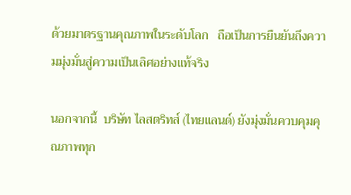ด้วยมาตรฐานคุณภาพในระดับโลก   ถือเป็นการยืนยันถึงความมุ่งมั่นสู่ความเป็นเลิศอย่างแท้จริง

นอกจากนี้  บริษัท ไลสตริทส์ (ไทยแลนด์) ยังมุ่งมั่นควบคุมคุณภาพทุก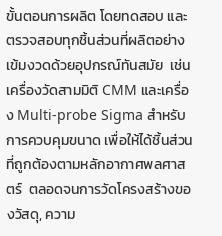ขั้นตอนการผลิต โดยทดสอบ และตรวจสอบทุกชิ้นส่วนที่ผลิตอย่างเข้มงวดด้วยอุปกรณ์ทันสมัย  เช่น เครื่องวัดสามมิติ CMM และเครื่อง Multi-probe Sigma สำหรับการควบคุมขนาด เพื่อให้ได้ชิ้นส่วนที่ถูกต้องตามหลักอากาศพลศาสตร์  ตลอดจนการวัดโครงสร้างของวัสดุ, ความ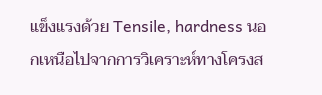แข็งแรงด้วย Tensile, hardness นอกเหนือไปจากการวิเคราะห์ทางโครงส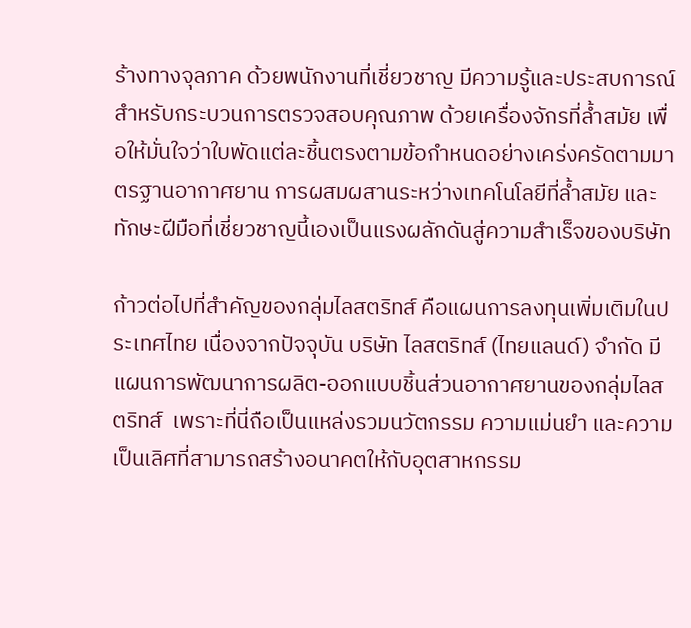ร้างทางจุลภาค ด้วยพนักงานที่เชี่ยวชาญ มีความรู้และประสบการณ์ สำหรับกระบวนการตรวจสอบคุณภาพ ด้วยเครื่องจักรที่ล้ำสมัย เพื่อให้มั่นใจว่าใบพัดแต่ละชิ้นตรงตามข้อกำหนดอย่างเคร่งครัดตามมาตรฐานอากาศยาน การผสมผสานระหว่างเทคโนโลยีที่ล้ำสมัย และทักษะฝีมือที่เชี่ยวชาญนี้เองเป็นแรงผลักดันสู่ความสำเร็จของบริษัท

ก้าวต่อไปที่สำคัญของกลุ่มไลสตริทส์ คือแผนการลงทุนเพิ่มเติมในประเทศไทย เนื่องจากปัจจุบัน บริษัท ไลสตริทส์ (ไทยแลนด์) จำกัด มีแผนการพัฒนาการผลิต-ออกแบบชิ้นส่วนอากาศยานของกลุ่มไลสตริทส์  เพราะที่นี่ถือเป็นแหล่งรวมนวัตกรรม ความแม่นยำ และความเป็นเลิศที่สามารถสร้างอนาคตให้กับอุตสาหกรรม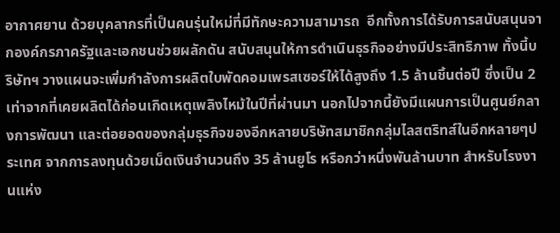อากาศยาน ด้วยบุคลากรที่เป็นคนรุ่นใหม่ที่มีทักษะความสามารถ  อีกทั้งการได้รับการสนับสนุนจากองค์กรภาครัฐและเอกชนช่วยผลักดัน สนับสนุนให้การดำเนินธุรกิจอย่างมีประสิทธิภาพ ทั้งนี้บริษัทฯ วางแผนจะเพิ่มกำลังการผลิตใบพัดคอมเพรสเซอร์ให้ได้สูงถึง 1.5 ล้านชิ้นต่อปี ซึ่งเป็น 2 เท่าจากที่เคยผลิตได้ก่อนเกิดเหตุเพลิงไหม้ในปีที่ผ่านมา นอกไปจากนี้ยังมีแผนการเป็นศูนย์กลางการพัฒนา และต่อยอดของกลุ่มธุรกิจของอีกหลายบริษัทสมาชิกกลุ่มไลสตริทส์ในอีกหลายๆประเทศ จากการลงทุนด้วยเม็ดเงินจำนวนถึง 35 ล้านยูโร หรือกว่าหนึ่งพันล้านบาท สำหรับโรงงานแห่ง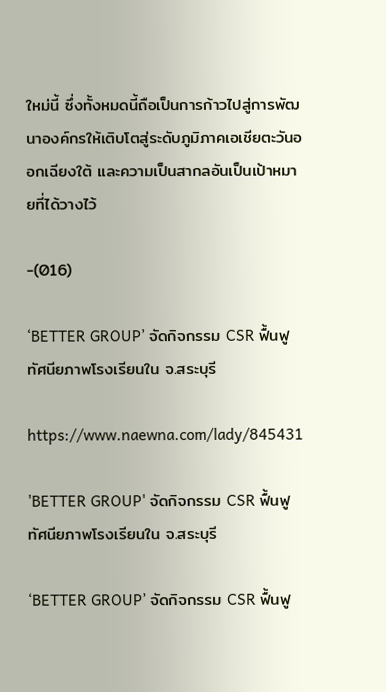ใหม่นี้ ซึ่งทั้งหมดนี้ถือเป็นการก้าวไปสู่การพัฒนาองค์กรให้เติบโตสู่ระดับภูมิภาคเอเชียตะวันออกเฉียงใต้ และความเป็นสากลอันเป็นเป้าหมายที่ได้วางไว้

-(016)

‘BETTER GROUP’ จัดกิจกรรม CSR ฟื้นฟูทัศนียภาพโรงเรียนใน จ.สระบุรี

https://www.naewna.com/lady/845431

'BETTER GROUP' จัดกิจกรรม CSR ฟื้นฟูทัศนียภาพโรงเรียนใน จ.สระบุรี

‘BETTER GROUP’ จัดกิจกรรม CSR ฟื้นฟู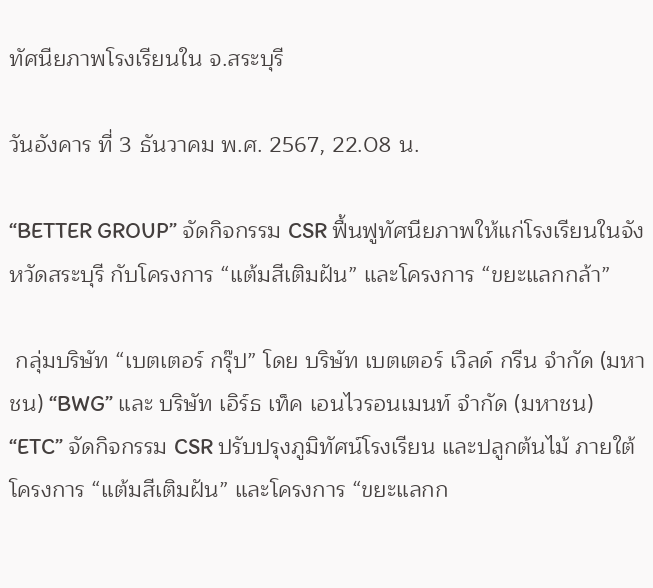ทัศนียภาพโรงเรียนใน จ.สระบุรี

วันอังคาร ที่ 3 ธันวาคม พ.ศ. 2567, 22.08 น.

“BETTER GROUP” จัดกิจกรรม CSR ฟื้นฟูทัศนียภาพให้แก่โรงเรียนในจังหวัดสระบุรี กับโครงการ “แต้มสีเติมฝัน” และโครงการ “ขยะแลกกล้า”

 กลุ่มบริษัท “เบตเตอร์ กรุ๊ป” โดย บริษัท เบตเตอร์ เวิลด์ กรีน จำกัด (มหาชน) “BWG” และ บริษัท เอิร์ธ เท็ค เอนไวรอนเมนท์ จำกัด (มหาชน) “ETC” จัดกิจกรรม CSR ปรับปรุงภูมิทัศน์โรงเรียน และปลูกต้นไม้ ภายใต้โครงการ “แต้มสีเติมฝัน” และโครงการ “ขยะแลกก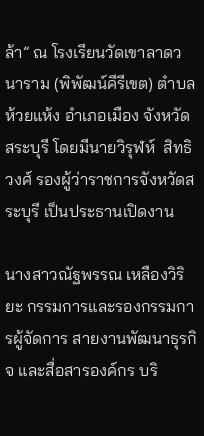ล้า” ณ โรงเรียนวัดเขาลาดวนาราม (พิพัฒน์คีรีเขต) ตำบลห้วยแห้ง อำเภอเมือง จังหวัดสระบุรี โดยมีนายวิรุฬห์  สิทธิวงศ์ รองผู้ว่าราชการจังหวัดสระบุรี เป็นประธานเปิดงาน

นางสาวณัฐพรรณ เหลืองวิริยะ กรรมการและรองกรรมการผู้จัดการ สายงานพัฒนาธุรกิจ และสื่อสารองค์กร บริ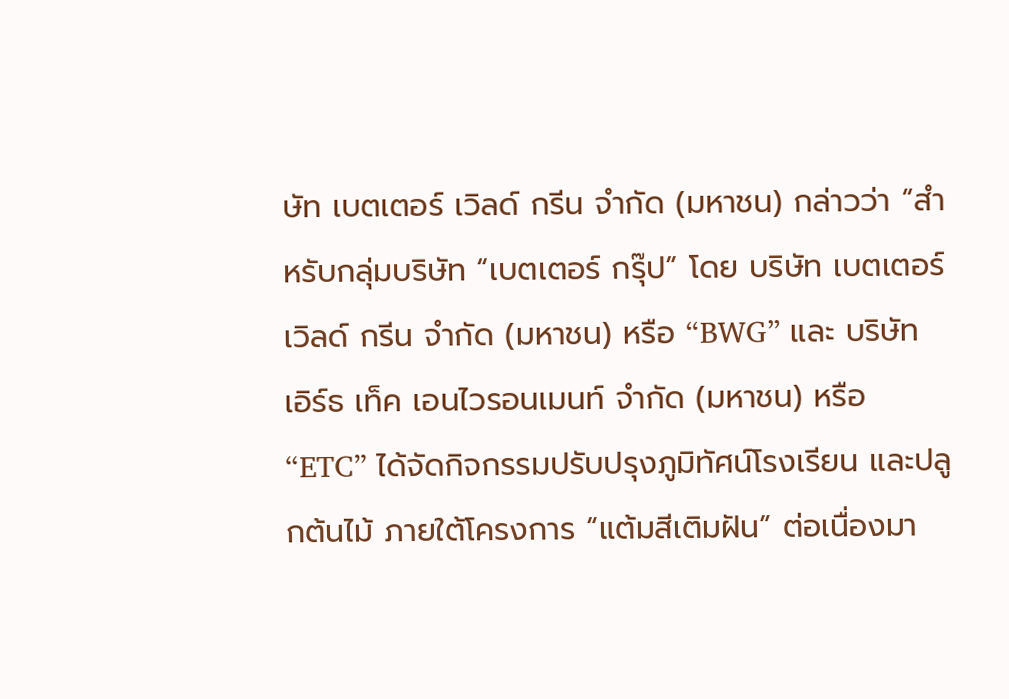ษัท เบตเตอร์ เวิลด์ กรีน จำกัด (มหาชน) กล่าวว่า “สำหรับกลุ่มบริษัท “เบตเตอร์ กรุ๊ป” โดย บริษัท เบตเตอร์ เวิลด์ กรีน จำกัด (มหาชน) หรือ “BWG” และ บริษัท เอิร์ธ เท็ค เอนไวรอนเมนท์ จำกัด (มหาชน) หรือ “ETC” ได้จัดกิจกรรมปรับปรุงภูมิทัศน์โรงเรียน และปลูกต้นไม้ ภายใต้โครงการ “แต้มสีเติมฝัน” ต่อเนื่องมา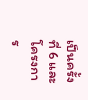เป็นครั้งที่ 6 และโครงการ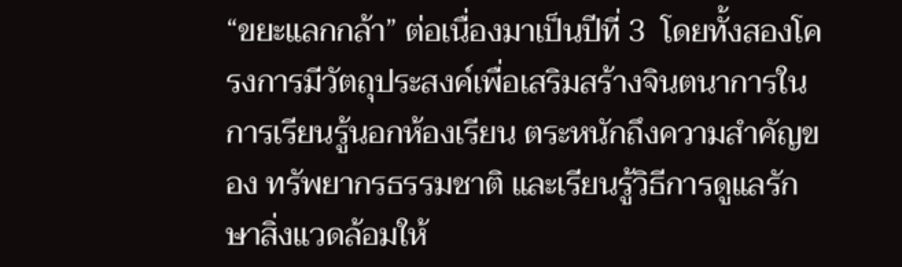“ขยะแลกกล้า” ต่อเนื่องมาเป็นปีที่ 3  โดยทั้งสองโครงการมีวัตถุประสงค์เพื่อเสริมสร้างจินตนาการในการเรียนรู้นอกห้องเรียน ตระหนักถึงความสำคัญของ ทรัพยากรธรรมชาติ และเรียนรู้วิธีการดูแลรักษาสิ่งแวดล้อมให้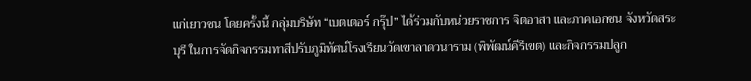แก่เยาวชน โดยครั้งนี้ กลุ่มบริษัท “เบตเตอร์ กรุ๊ป” ได้ร่วมกับหน่วยราชการ จิตอาสา และภาคเอกชน จังหวัดสระบุรี ในการจัดกิจกรรมทาสีปรับภูมิทัศน์โรงเรียนวัดเขาลาดวนาราม (พิพัฒน์คีรีเขต) และกิจกรรมปลูก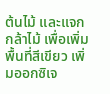ต้นไม้ และแจกกล้าไม้ เพื่อเพิ่มพื้นที่สีเขียว เพิ่มออกซิเจ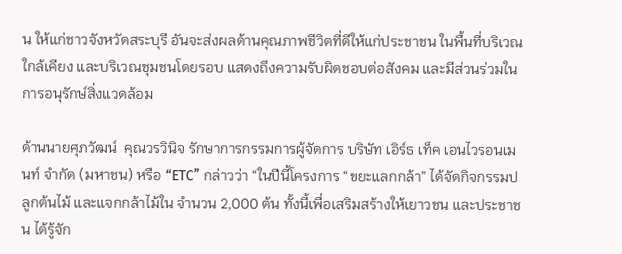น ให้แก่ชาวจังหวัดสระบุรี อันจะส่งผลด้านคุณภาพชีวิตที่ดีให้แก่ประชาชน ในพื้นที่บริเวณใกล้เคียง และบริเวณชุมชนโดยรอบ แสดงถึงความรับผิดชอบต่อสังคม และมีส่วนร่วมในการอนุรักษ์สิ่งแวดล้อม

ด้านนายศุภวัฒน์  คุณวรวินิจ รักษาการกรรมการผู้จัดการ บริษัท เอิร์ธ เท็ค เอนไวรอนเมนท์ จำกัด (มหาชน) หรือ “ETC” กล่าวว่า “ในปีนี้โครงการ “ขยะแลกกล้า” ได้จัดกิจกรรมปลูกต้นไม้ และแจกกล้าไม้ใน จำนวน 2,000 ต้น ทั้งนี้เพื่อเสริมสร้างให้เยาวชน และประชาชน ได้รู้จัก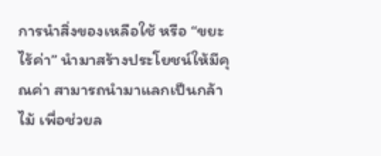การนำสิ่งของเหลือใช้ หรือ “ขยะไร้ค่า” นำมาสร้างประโยชน์ให้มีคุณค่า สามารถนำมาแลกเป็นกล้าไม้ เพื่อช่วยล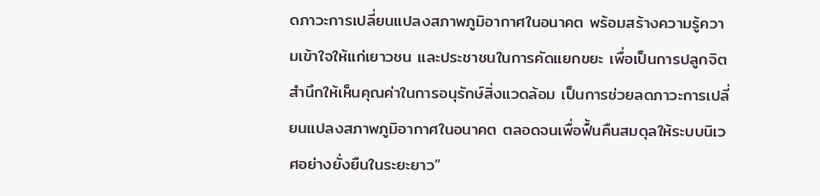ดภาวะการเปลี่ยนแปลงสภาพภูมิอากาศในอนาคต พร้อมสร้างความรู้ความเข้าใจให้แก่เยาวชน และประชาชนในการคัดแยกขยะ เพื่อเป็นการปลูกจิตสำนึกให้เห็นคุณค่าในการอนุรักษ์สิ่งแวดล้อม เป็นการช่วยลดภาวะการเปลี่ยนแปลงสภาพภูมิอากาศในอนาคต ตลอดจนเพื่อฟื้นคืนสมดุลให้ระบบนิเวศอย่างยั่งยืนในระยะยาว”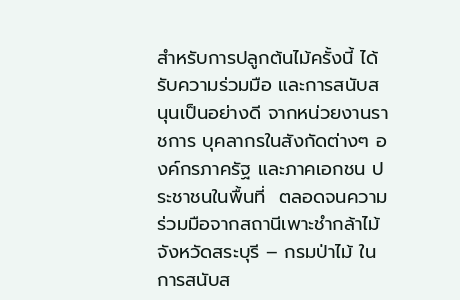สำหรับการปลูกต้นไม้ครั้งนี้ ได้รับความร่วมมือ และการสนับสนุนเป็นอย่างดี จากหน่วยงานราชการ บุคลากรในสังกัดต่างๆ องค์กรภาครัฐ และภาคเอกชน ประชาชนในพื้นที่  ตลอดจนความร่วมมือจากสถานีเพาะชำกล้าไม้ จังหวัดสระบุรี – กรมป่าไม้ ในการสนับส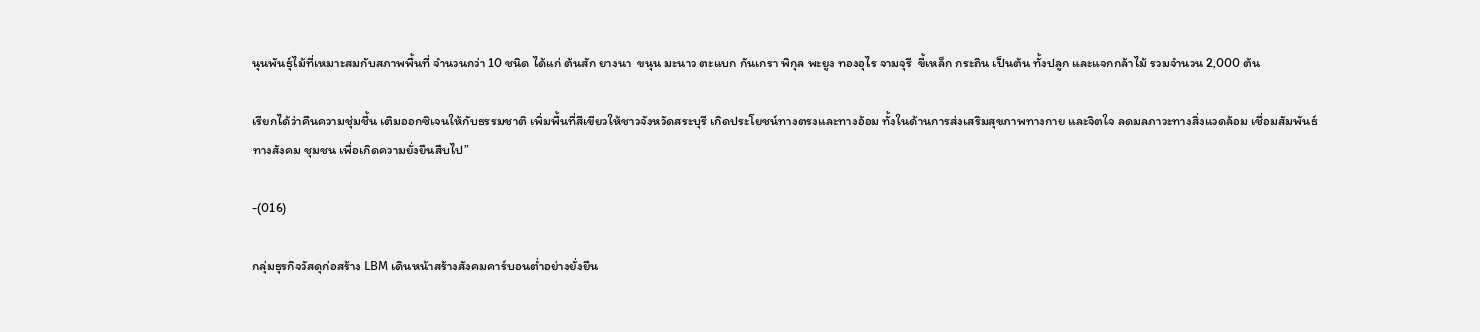นุนพันธุ์ไม้ที่เหมาะสมกับสภาพพื้นที่ จำนวนกว่า 10 ชนิด ได้แก่ ต้นสัก ยางนา  ขนุน มะนาว ตะแบก กันเกรา พิกุล พะยูง ทองอุไร จามจุรี  ขี้เหล็ก กระถิน เป็นต้น ทั้งปลูก และแจกกล้าไม้ รวมจำนวน 2,000 ต้น

เรียกได้ว่าคืนความชุ่มชื้น เติมออกซิเจนให้กับธรรมชาติ เพิ่มพื้นที่สีเขียวให้ชาวจังหวัดสระบุรี เกิดประโยชน์ทางตรงและทางอ้อม ทั้งในด้านการส่งเสริมสุขภาพทางกาย และจิตใจ ลดมลภาวะทางสิ่งแวดล้อม เชื่อมสัมพันธ์ทางสังคม ชุมชน เพื่อเกิดความยั่งยืนสืบไป”

-(016)

กลุ่มธุรกิจวัสดุก่อสร้าง LBM เดินหน้าสร้างสังคมคาร์บอนต่ำอย่างยั่งยืน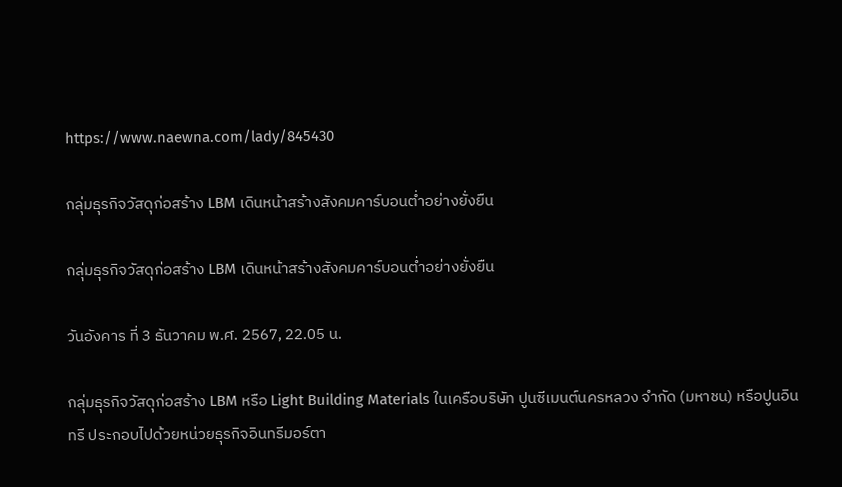https://www.naewna.com/lady/845430

กลุ่มธุรกิจวัสดุก่อสร้าง LBM เดินหน้าสร้างสังคมคาร์บอนต่ำอย่างยั่งยืน

กลุ่มธุรกิจวัสดุก่อสร้าง LBM เดินหน้าสร้างสังคมคาร์บอนต่ำอย่างยั่งยืน

วันอังคาร ที่ 3 ธันวาคม พ.ศ. 2567, 22.05 น.

กลุ่มธุรกิจวัสดุก่อสร้าง LBM หรือ Light Building Materials ในเครือบริษัท ปูนซีเมนต์นครหลวง จำกัด (มหาชน) หรือปูนอินทรี ประกอบไปด้วยหน่วยธุรกิจอินทรีมอร์ตา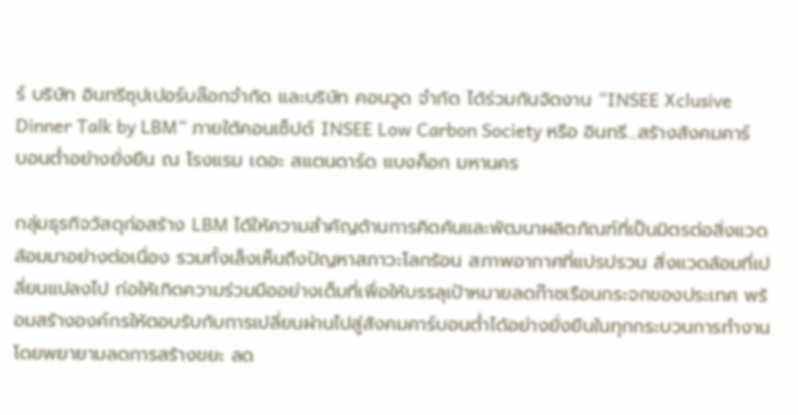ร์ บริษัท อินทรีซุปเปอร์บล๊อกจำกัด และบริษัท คอนวูด จำกัด ได้ร่วมกันจัดงาน “INSEE Xclusive Dinner Talk by LBM” ภายใต้คอนเซ็ปต์ INSEE Low Carbon Society หรือ อินทรี…สร้างสังคมคาร์บอนต่ำอย่างยั่งยืน ณ โรงแรม เดอะ สแตนดาร์ด แบงค็อก มหานคร

กลุ่มธุรกิจวัสดุก่อสร้าง LBM ได้ให้ความสำคัญด้านการคิดค้นและพัฒนาผลิตภัณฑ์ที่เป็นมิตรต่อสิ่งแวดล้อมมาอย่างต่อเนื่อง รวมทั้งเล็งเห็นถึงปัญหาสภาวะโลกร้อน สภาพอากาศที่แปรปรวน สิ่งแวดล้อมที่เปลี่ยนแปลงไป ก่อให้เกิดความร่วมมืออย่างเต็มที่เพื่อให้บรรลุเป้าหมายลดก๊าซเรือนกระจกของประเทศ พร้อมสร้างองค์กรให้ตอบรับกับการเปลี่ยนผ่านไปสู่สังคมคาร์บอนต่ำได้อย่างยั่งยืนในทุกกระบวนการทำงาน โดยพยายามลดการสร้างขยะ ลด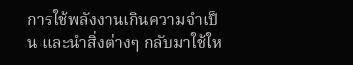การใช้พลังงานเกินความจำเป็น และนำสิ่งต่างๆ กลับมาใช้ให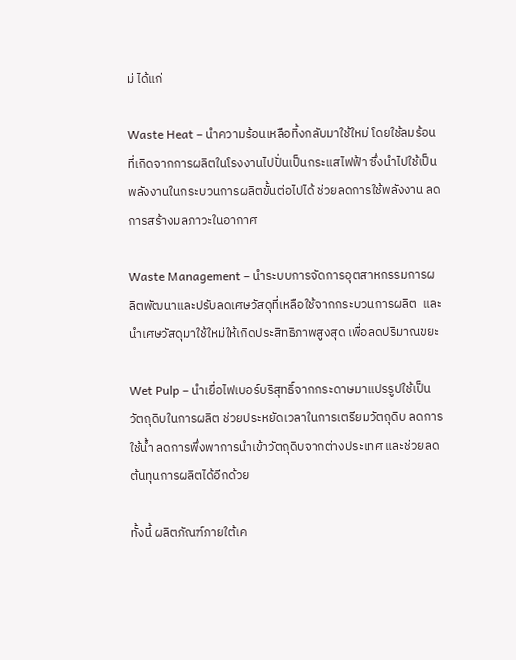ม่ ได้แก่

Waste Heat – นำความร้อนเหลือทิ้งกลับมาใช้ใหม่ โดยใช้ลมร้อนที่เกิดจากการผลิตในโรงงานไปปั่นเป็นกระแสไฟฟ้า ซึ่งนำไปใช้เป็นพลังงานในกระบวนการผลิตขั้นต่อไปได้ ช่วยลดการใช้พลังงาน ลดการสร้างมลภาวะในอากาศ

Waste Management – นำระบบการจัดการอุตสาหกรรมการผลิตพัฒนาและปรับลดเศษวัสดุที่เหลือใช้จากกระบวนการผลิต  และนำเศษวัสดุมาใช้ใหม่ให้เกิดประสิทธิภาพสูงสุด เพื่อลดปริมาณขยะ

Wet Pulp – นำเยื่อไฟเบอร์บริสุทธิ์จากกระดาษมาแปรรูปใช้เป็นวัตถุดิบในการผลิต ช่วยประหยัดเวลาในการเตรียมวัตถุดิบ ลดการใช้น้ำ ลดการพึ่งพาการนำเข้าวัตถุดิบจากต่างประเทศ และช่วยลดต้นทุนการผลิตได้อีกด้วย

ทั้งนี้ ผลิตภัณฑ์ภายใต้เค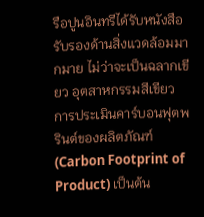รือปูนอินทรีได้รับหนังสือรับรองด้านสิ่งแวดล้อมมากมาย ไม่ว่าจะเป็นฉลากเขียว อุตสาหกรรมสีเขียว การประเมินคาร์บอนฟุตพรินต์ของผลิตภัณฑ์ (Carbon Footprint of Product) เป็นต้น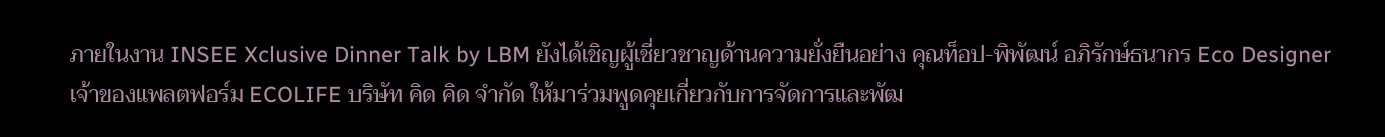ภายในงาน INSEE Xclusive Dinner Talk by LBM ยังได้เชิญผู้เชี่ยวชาญด้านความยั่งยืนอย่าง คุณท็อป-พิพัฒน์ อภิรักษ์ธนากร Eco Designer เจ้าของแพลตฟอร์ม ECOLIFE บริษัท คิด คิด จำกัด ให้มาร่วมพูดคุยเกี่ยวกับการจัดการและพัฒ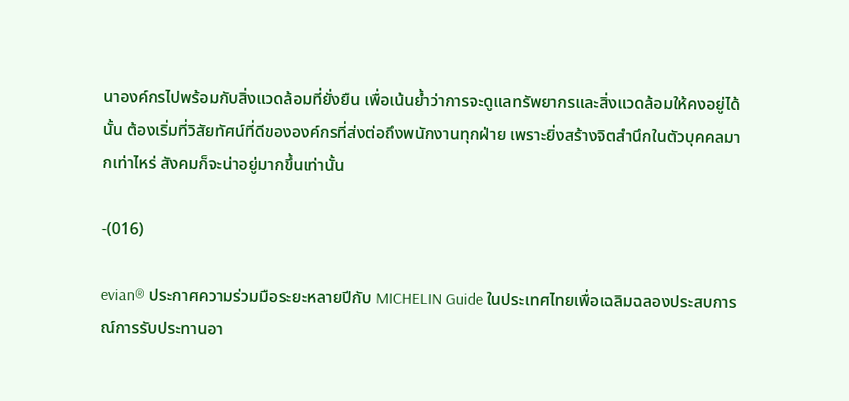นาองค์กรไปพร้อมกับสิ่งแวดล้อมที่ยั่งยืน เพื่อเน้นย้ำว่าการจะดูแลทรัพยากรและสิ่งแวดล้อมให้คงอยู่ได้นั้น ต้องเริ่มที่วิสัยทัศน์ที่ดีขององค์กรที่ส่งต่อถึงพนักงานทุกฝ่าย เพราะยิ่งสร้างจิตสำนึกในตัวบุคคลมากเท่าไหร่ สังคมก็จะน่าอยู่มากขึ้นเท่านั้น

-(016)

evian® ประกาศความร่วมมือระยะหลายปีกับ MICHELIN Guide ในประเทศไทยเพื่อเฉลิมฉลองประสบการณ์การรับประทานอา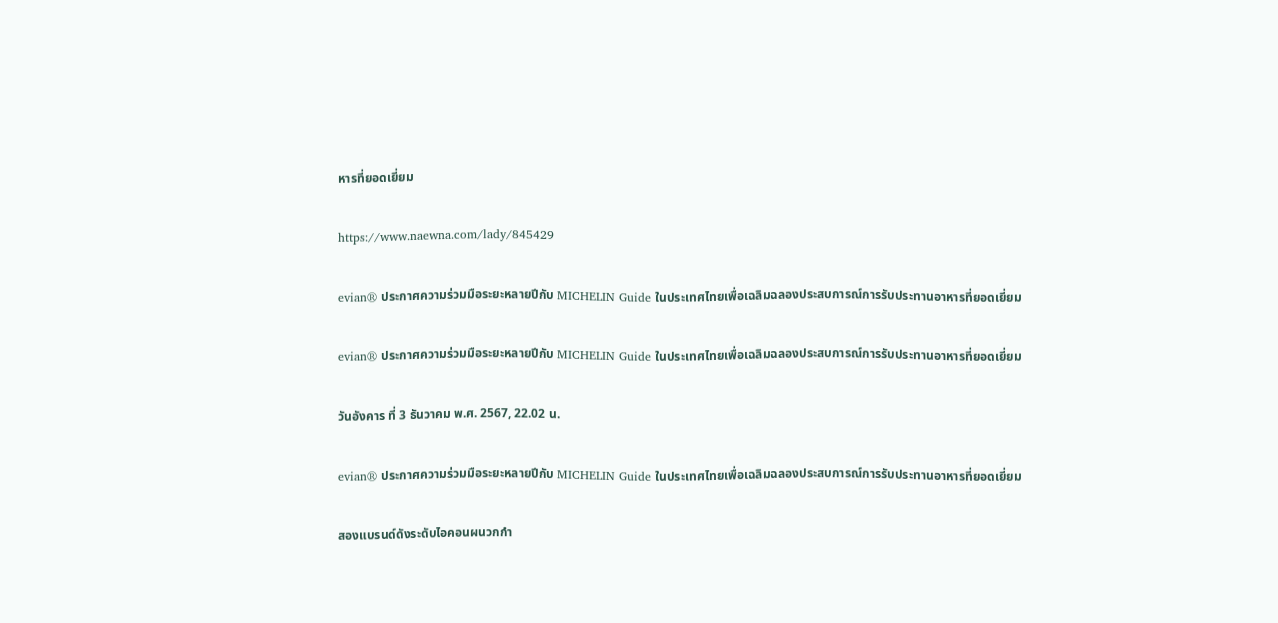หารที่ยอดเยี่ยม

https://www.naewna.com/lady/845429

evian® ประกาศความร่วมมือระยะหลายปีกับ MICHELIN Guide ในประเทศไทยเพื่อเฉลิมฉลองประสบการณ์การรับประทานอาหารที่ยอดเยี่ยม

evian® ประกาศความร่วมมือระยะหลายปีกับ MICHELIN Guide ในประเทศไทยเพื่อเฉลิมฉลองประสบการณ์การรับประทานอาหารที่ยอดเยี่ยม

วันอังคาร ที่ 3 ธันวาคม พ.ศ. 2567, 22.02 น.

evian® ประกาศความร่วมมือระยะหลายปีกับ MICHELIN Guide ในประเทศไทยเพื่อเฉลิมฉลองประสบการณ์การรับประทานอาหารที่ยอดเยี่ยม

สองแบรนด์ดังระดับไอคอนผนวกกำ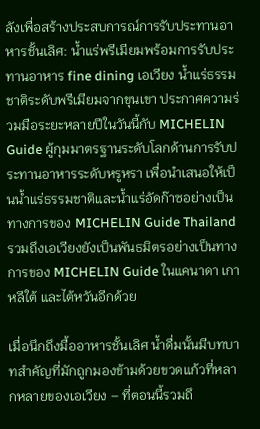ลังเพื่อสร้างประสบการณ์การรับประทานอาหารชั้นเลิศ: น้ำแร่พรีเมียมพร้อมการรับประทานอาหาร fine dining เอเวียง น้ำแร่ธรรมชาติระดับพรีเมียมจากขุนเขา ประกาศความร่วมมือระยะหลายปีในวันนี้กับ MICHELIN Guide ผู้กุมมาตรฐานระดับโลกด้านการรับประทานอาหารระดับหรูหรา เพื่อนำเสนอให้เป็นน้ำแร่ธรรมชาติและน้ำแร่อัดก๊าซอย่างเป็นทางการของ MICHELIN Guide Thailand รวมถึงเอเวียงยังเป็นพันธมิตรอย่างเป็นทางการของ MICHELIN Guide ในแคนาดา เกาหลีใต้ และไต้หวันอีกด้วย

เมื่อนึกถึงมื้ออาหารชั้นเลิศ น้ำดื่มนั้นมีบทบาทสำคัญที่มักถูกมองข้ามด้วยขวดแก้วที่หลากหลายของเอเวียง – ที่ตอนนี้รวมถึ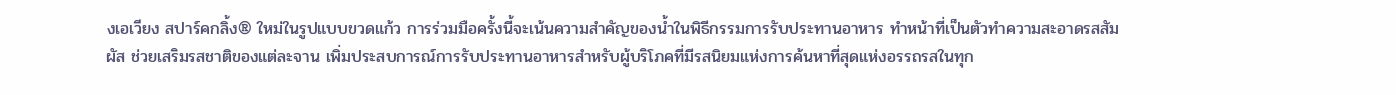งเอเวียง สปาร์คกลิ้ง® ใหม่ในรูปแบบขวดแก้ว การร่วมมือครั้งนี้จะเน้นความสำคัญของน้ำในพิธีกรรมการรับประทานอาหาร ทำหน้าที่เป็นตัวทำความสะอาดรสสัมผัส ช่วยเสริมรสชาติของแต่ละจาน เพิ่มประสบการณ์การรับประทานอาหารสำหรับผู้บริโภคที่มีรสนิยมแห่งการค้นหาที่สุดแห่งอรรถรสในทุก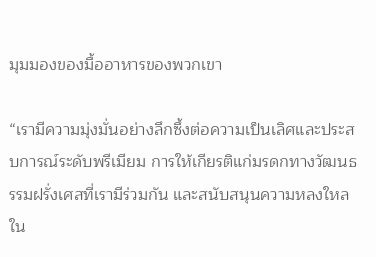มุมมองของมื้ออาหารของพวกเขา

“เรามีความมุ่งมั่นอย่างลึกซึ้งต่อความเป็นเลิศและประสบการณ์ระดับพรีเมียม การให้เกียรติแก่มรดกทางวัฒนธรรมฝรั่งเศสที่เรามีร่วมกัน และสนับสนุนความหลงใหลใน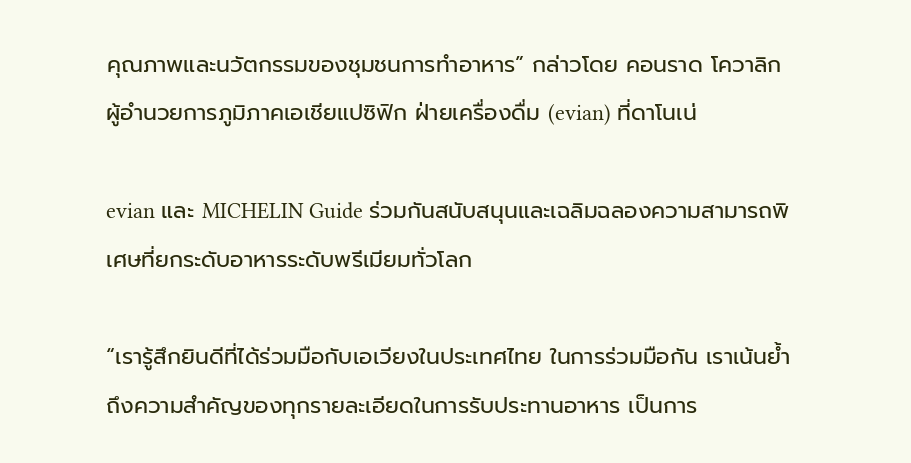คุณภาพและนวัตกรรมของชุมชนการทำอาหาร” กล่าวโดย คอนราด โควาลิก ผู้อำนวยการภูมิภาคเอเชียแปซิฟิก ฝ่ายเครื่องดื่ม (evian) ที่ดาโนเน่

evian และ MICHELIN Guide ร่วมกันสนับสนุนและเฉลิมฉลองความสามารถพิเศษที่ยกระดับอาหารระดับพรีเมียมทั่วโลก

“เรารู้สึกยินดีที่ได้ร่วมมือกับเอเวียงในประเทศไทย ในการร่วมมือกัน เราเน้นย้ำถึงความสำคัญของทุกรายละเอียดในการรับประทานอาหาร เป็นการ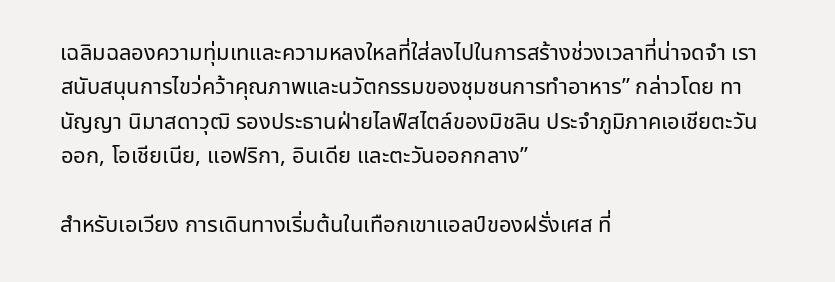เฉลิมฉลองความทุ่มเทและความหลงใหลที่ใส่ลงไปในการสร้างช่วงเวลาที่น่าจดจำ เราสนับสนุนการไขว่คว้าคุณภาพและนวัตกรรมของชุมชนการทำอาหาร” กล่าวโดย ทานัญญา นิมาสดาวุฒิ รองประธานฝ่ายไลฟ์สไตล์ของมิชลิน ประจำภูมิภาคเอเชียตะวันออก, โอเชียเนีย, แอฟริกา, อินเดีย และตะวันออกกลาง”

สำหรับเอเวียง การเดินทางเริ่มต้นในเทือกเขาแอลป์ของฝรั่งเศส ที่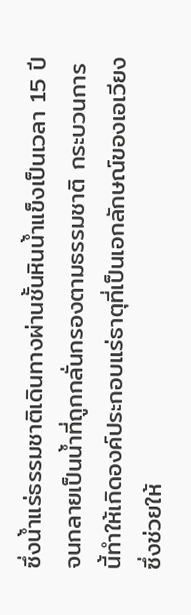ซึ่งน้ำแร่ธรรมชาติเดินทางผ่านชั้นหินน้ำแข็งเป็นเวลา 15 ปี จนกลายเป็นน้ำที่ถูกกลั่นกรองตามธรรมชาติ กระบวนการนี้ทำให้เกิดองค์ประกอบแร่ธาตุที่เป็นเอกลักษณ์ของเอเวียง ซึ่งช่วยให้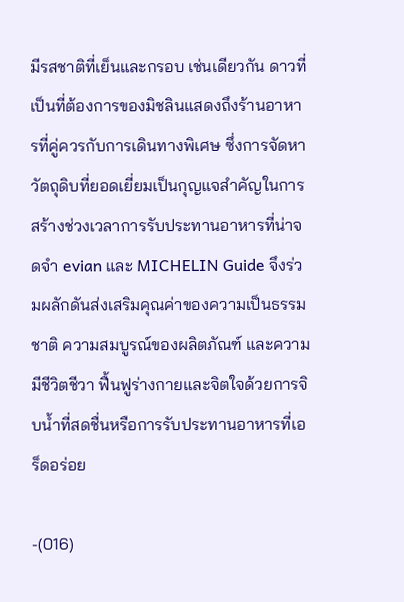มีรสชาติที่เย็นและกรอบ เช่นเดียวกัน ดาวที่เป็นที่ต้องการของมิชลินแสดงถึงร้านอาหารที่คู่ควรกับการเดินทางพิเศษ ซึ่งการจัดหาวัตถุดิบที่ยอดเยี่ยมเป็นกุญแจสำคัญในการสร้างช่วงเวลาการรับประทานอาหารที่น่าจดจำ evian และ MICHELIN Guide จึงร่วมผลักดันส่งเสริมคุณค่าของความเป็นธรรมชาติ ความสมบูรณ์ของผลิตภัณฑ์ และความมีชีวิตชีวา ฟื้นฟูร่างกายและจิตใจด้วยการจิบน้ำที่สดชื่นหรือการรับประทานอาหารที่เอร็ดอร่อย

-(016)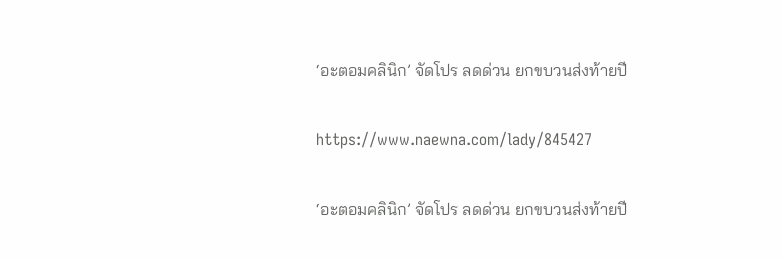‘อะตอมคลินิก’ จัดโปร ลดด่วน ยกขบวนส่งท้ายปี

https://www.naewna.com/lady/845427

‘อะตอมคลินิก’ จัดโปร ลดด่วน ยกขบวนส่งท้ายปี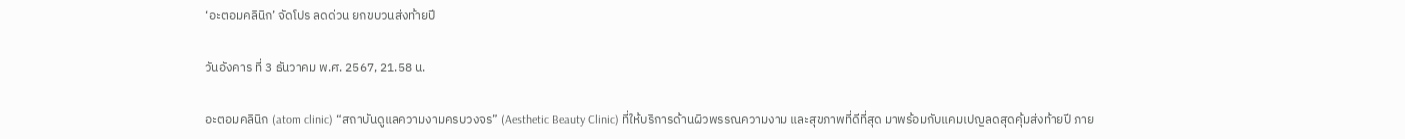‘อะตอมคลินิก’ จัดโปร ลดด่วน ยกขบวนส่งท้ายปี

วันอังคาร ที่ 3 ธันวาคม พ.ศ. 2567, 21.58 น.

อะตอมคลินิก (atom clinic) “สถาบันดูแลความงามครบวงจร” (Aesthetic Beauty Clinic) ที่ให้บริการด้านผิวพรรณความงาม และสุขภาพที่ดีที่สุด มาพร้อมกับแคมเปญลดสุดคุ้มส่งท้ายปี ภาย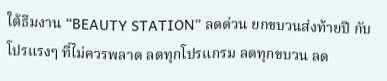ใต้ธีมงาน “BEAUTY STATION” ลดด่วน ยกขบวนส่งท้ายปี กับโปรแรงๆ ที่ไม่ควรพลาด ลดทุกโปรแกรม ลดทุกขบวน ลด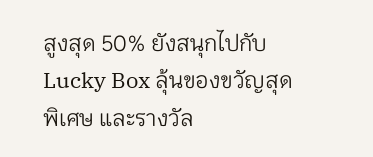สูงสุด 50% ยังสนุกไปกับ Lucky Box ลุ้นของขวัญสุดพิเศษ และรางวัล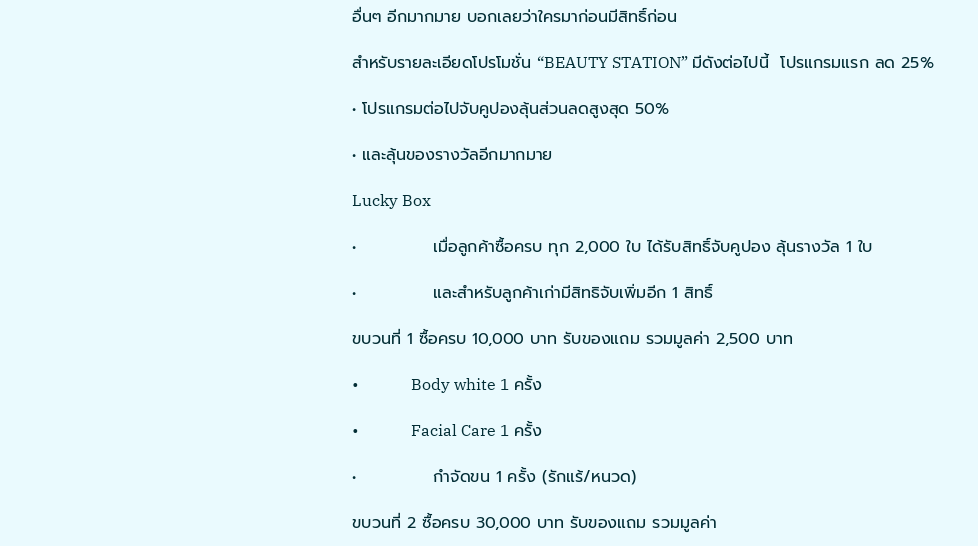อื่นๆ อีกมากมาย บอกเลยว่าใครมาก่อนมีสิทธิ์ก่อน

สำหรับรายละเอียดโปรโมชั่น “BEAUTY STATION” มีดังต่อไปนี้  โปรแกรมแรก ลด 25%

• โปรแกรมต่อไปจับคูปองลุ้นส่วนลดสูงสุด 50%

• และลุ้นของรางวัลอีกมากมาย

Lucky Box

•             เมื่อลูกค้าซื้อครบ ทุก 2,000 ใบ ได้รับสิทธิ์จับคูปอง ลุ้นรางวัล 1 ใบ

•             และสำหรับลูกค้าเก่ามีสิทธิจับเพิ่มอีก 1 สิทธิ์

ขบวนที่ 1 ซื้อครบ 10,000 บาท รับของแถม รวมมูลค่า 2,500 บาท

•             Body white 1 ครั้ง

•             Facial Care 1 ครั้ง

•             กำจัดขน 1 ครั้ง (รักแร้/หนวด)

ขบวนที่ 2 ซื้อครบ 30,000 บาท รับของแถม รวมมูลค่า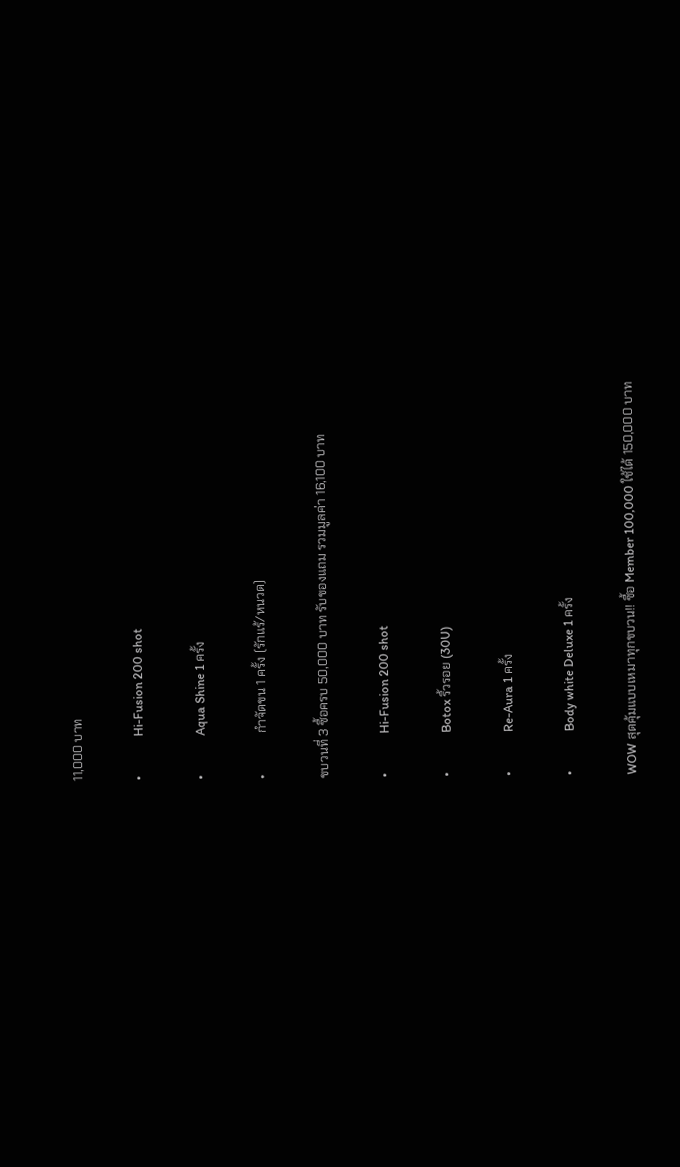11,000 บาท

•             Hi-Fusion 200 shot

•             Aqua Shine 1 ครั้ง

•             กำจัดขน 1 ครั้ง (รักแร้/หนวด)

ขบวนที่ 3 ซื้อครบ 50,000 บาท รับของแถม รวมมูลค่า 16,100 บาท

•             Hi-Fusion 200 shot

•             Botox ริ้วรอย (30U)

•             Re-Aura 1 ครั้ง

•             Body white Deluxe 1 ครั้ง

WOW สุดคุ้มแบบเหมาทุกขบวน!! ซื้อ Member 100,000 ใช้ได้ 150,000 บาท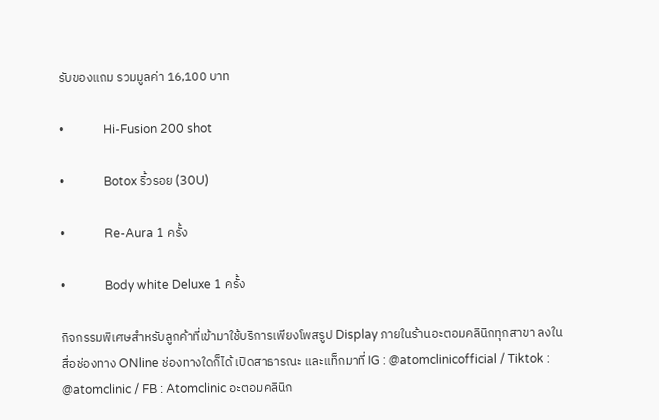รับของแถม รวมมูลค่า 16,100 บาท

•             Hi-Fusion 200 shot

•             Botox ริ้วรอย (30U)

•             Re-Aura 1 ครั้ง

•             Body white Deluxe 1 ครั้ง

กิจกรรมพิเศษสำหรับลูกค้าที่เข้ามาใช้บริการเพียงโพสรูป Display ภายในร้านอะตอมคลินิกทุกสาขา ลงในสื่อช่องทาง ONline ช่องทางใดก็ได้ เปิดสาธารณะ และแท็กมาที่ IG : @atomclinicofficial / Tiktok : @atomclinic / FB : Atomclinic อะตอมคลินิก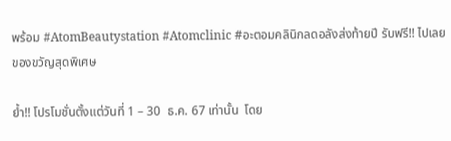พร้อม #AtomBeautystation #Atomclinic #อะตอมคลินิกลดอลังส่งท้ายปี รับฟรี!! ไปเลยของขวัญสุดพิเศษ

ย้ำ!! โปรโมชั่นตั้งแต่วันที่ 1 – 30  ธ.ค. 67 เท่านั้น  โดย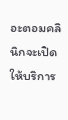อะตอมคลินิกจะเปิดให้บริการ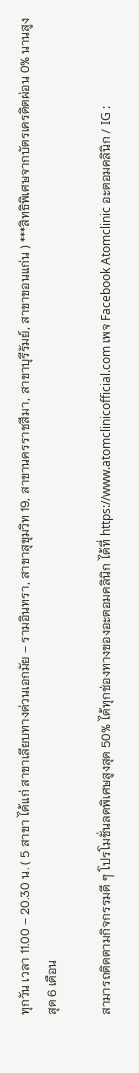ทุกวัน เวลา 11.00 – 20.30 น. ( 5 สาขา ได้แก่ สาขาเลียบทางด่วนเอกมัย – รามอินทรา, สาขาสุขุมวิท 19, สาขานครราชสีมา, สาขาบุรีรัมย์, สาขาขอนแก่น ) ***สิทธิพิเศษจากบัตรเครดิตผ่อน 0% นานสูงสุด 6 เดือน

สามารถติดตามกิจกรรมดี ๆ โปรโมชั่นลดพิเศษสูงสุด 50% ได้ทุกช่องทางของอะตอมคลินิก ได้ที่ https://www.atomclinicofficial.com เพจ Facebook Atomclinic อะตอมคลินิก / IG :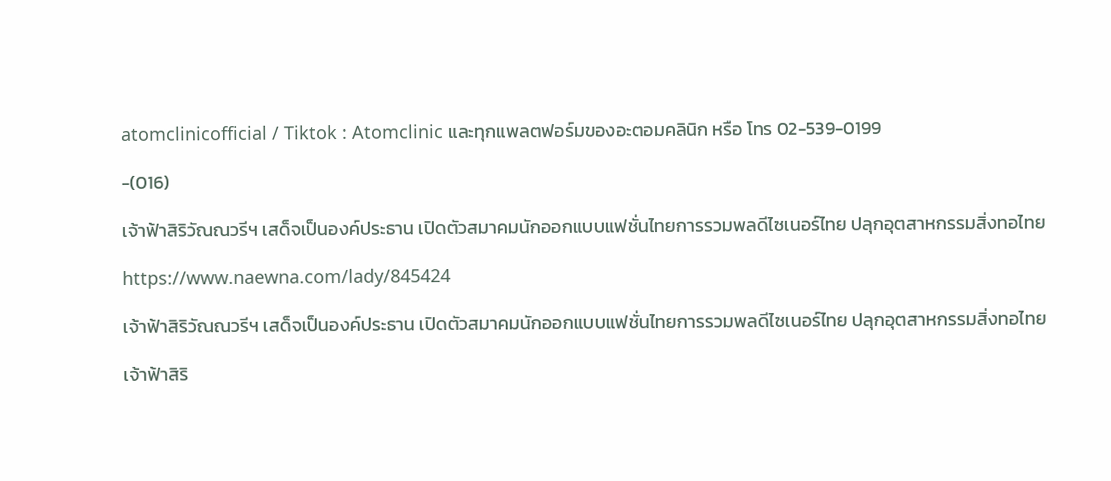atomclinicofficial / Tiktok : Atomclinic และทุกแพลตฟอร์มของอะตอมคลินิก หรือ โทร 02-539-0199

-(016)

เจ้าฟ้าสิริวัณณวรีฯ เสด็จเป็นองค์ประธาน เปิดตัวสมาคมนักออกแบบแฟชั่นไทยการรวมพลดีไซเนอร์ไทย ปลุกอุตสาหกรรมสิ่งทอไทย

https://www.naewna.com/lady/845424

เจ้าฟ้าสิริวัณณวรีฯ เสด็จเป็นองค์ประธาน เปิดตัวสมาคมนักออกแบบแฟชั่นไทยการรวมพลดีไซเนอร์ไทย ปลุกอุตสาหกรรมสิ่งทอไทย

เจ้าฟ้าสิริ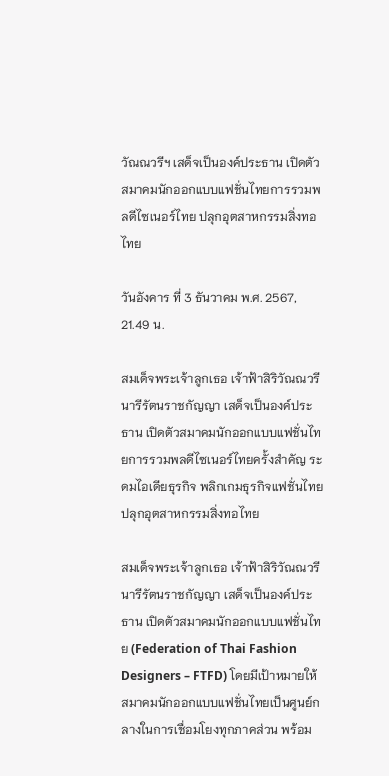วัณณวรีฯ เสด็จเป็นองค์ประธาน เปิดตัวสมาคมนักออกแบบแฟชั่นไทยการรวมพลดีไซเนอร์ไทย ปลุกอุตสาหกรรมสิ่งทอไทย

วันอังคาร ที่ 3 ธันวาคม พ.ศ. 2567, 21.49 น.

สมเด็จพระเจ้าลูกเธอ เจ้าฟ้าสิริวัณณวรี นารีรัตนราชกัญญา เสด็จเป็นองค์ประธาน เปิดตัวสมาคมนักออกแบบแฟชั่นไทยการรวมพลดีไซเนอร์ไทยครั้งสำคัญ ระดมไอเดียธุรกิจ พลิกเกมธุรกิจแฟชั่นไทย  ปลุกอุตสาหกรรมสิ่งทอไทย

สมเด็จพระเจ้าลูกเธอ เจ้าฟ้าสิริวัณณวรี นารีรัตนราชกัญญา เสด็จเป็นองค์ประธาน เปิดตัวสมาคมนักออกแบบแฟชั่นไทย (Federation of Thai Fashion Designers – FTFD) โดยมีเป้าหมายให้สมาคมนักออกแบบแฟชั่นไทยเป็นศูนย์กลางในการเชื่อมโยงทุกภาคส่วน พร้อม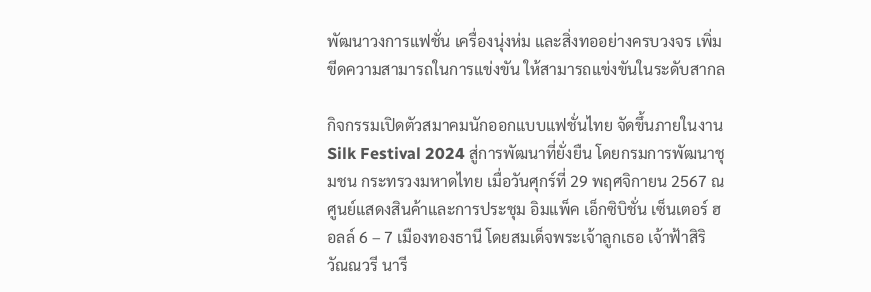พัฒนาวงการแฟชั่น เครื่องนุ่งห่ม และสิ่งทออย่างครบวงจร เพิ่มขีดความสามารถในการแข่งขัน ให้สามารถแข่งขันในระดับสากล

กิจกรรมเปิดตัวสมาคมนักออกแบบแฟชั่นไทย จัดขึ้นภายในงาน Silk Festival 2024 สู่การพัฒนาที่ยั่งยืน โดยกรมการพัฒนาชุมชน กระทรวงมหาดไทย เมื่อวันศุกร์ที่ 29 พฤศจิกายน 2567 ณ ศูนย์แสดงสินค้าและการประชุม อิมแพ็ค เอ็กซิบิชั่น เซ็นเตอร์ ฮอลล์ 6 – 7 เมืองทองธานี โดยสมเด็จพระเจ้าลูกเธอ เจ้าฟ้าสิริวัณณวรี นารี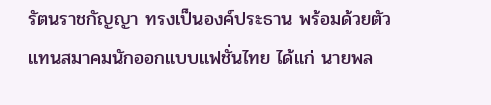รัตนราชกัญญา ทรงเป็นองค์ประธาน พร้อมด้วยตัวแทนสมาคมนักออกแบบแฟชั่นไทย ได้แก่ นายพล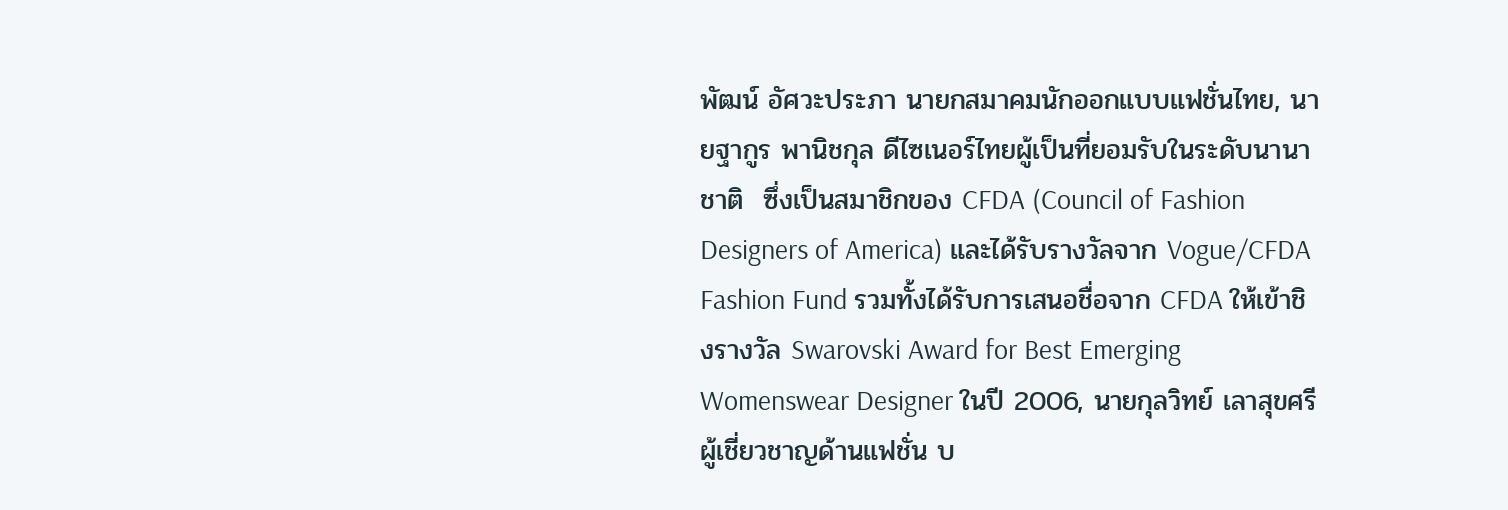พัฒน์ อัศวะประภา นายกสมาคมนักออกแบบแฟชั่นไทย, นายฐากูร พานิชกุล ดีไซเนอร์ไทยผู้เป็นที่ยอมรับในระดับนานาชาติ  ซึ่งเป็นสมาชิกของ CFDA (Council of Fashion Designers of America) และได้รับรางวัลจาก Vogue/CFDA Fashion Fund รวมทั้งได้รับการเสนอชื่อจาก CFDA ให้เข้าชิงรางวัล Swarovski Award for Best Emerging Womenswear Designer ในปี 2006, นายกุลวิทย์ เลาสุขศรี ผู้เชี่ยวชาญด้านแฟชั่น บ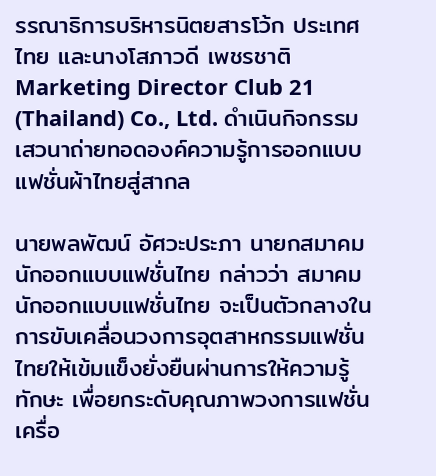รรณาธิการบริหารนิตยสารโว้ก ประเทศไทย และนางโสภาวดี เพชรชาติ Marketing Director Club 21 (Thailand) Co., Ltd. ดำเนินกิจกรรมเสวนาถ่ายทอดองค์ความรู้การออกแบบแฟชั่นผ้าไทยสู่สากล

นายพลพัฒน์ อัศวะประภา นายกสมาคมนักออกแบบแฟชั่นไทย กล่าวว่า สมาคมนักออกแบบแฟชั่นไทย จะเป็นตัวกลางในการขับเคลื่อนวงการอุตสาหกรรมแฟชั่นไทยให้เข้มแข็งยั่งยืนผ่านการให้ความรู้ ทักษะ เพื่อยกระดับคุณภาพวงการแฟชั่น เครื่อ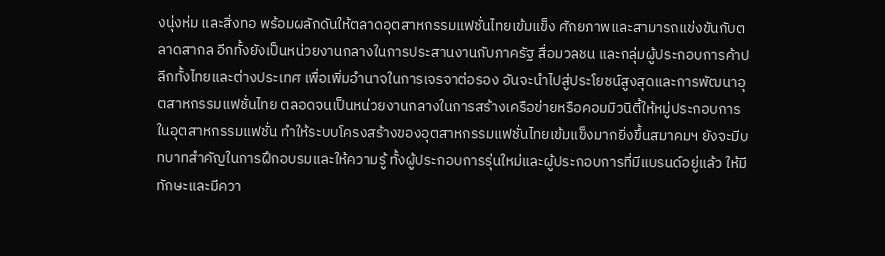งนุ่งห่ม และสิ่งทอ พร้อมผลักดันให้ตลาดอุตสาหกรรมแฟชั่นไทยเข้มแข็ง ศักยภาพและสามารถแข่งขันกับตลาดสากล อีกทั้งยังเป็นหน่วยงานกลางในการประสานงานกับภาครัฐ สื่อมวลชน และกลุ่มผู้ประกอบการค้าปลีกทั้งไทยและต่างประเทศ เพื่อเพิ่มอำนาจในการเจรจาต่อรอง อันจะนำไปสู่ประโยชน์สูงสุดและการพัฒนาอุตสาหกรรมแฟชั่นไทย ตลอดจนเป็นหน่วยงานกลางในการสร้างเครือข่ายหรือคอมมิวนิตี้ให้หมู่ประกอบการในอุตสาหกรรมแฟชั่น ทำให้ระบบโครงสร้างของอุตสาหกรรมแฟชั่นไทยเข้มแข็งมากยิ่งขึ้นสมาคมฯ ยังจะมีบทบาทสำคัญในการฝึกอบรมและให้ความรู้ ทั้งผู้ประกอบการรุ่นใหม่และผู้ประกอบการที่มีแบรนด์อยู่แล้ว ให้มีทักษะและมีควา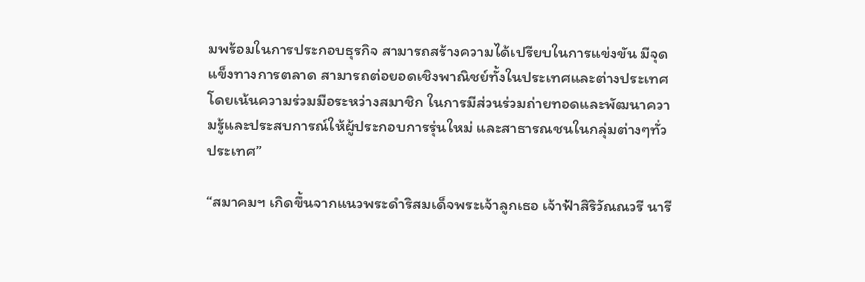มพร้อมในการประกอบธุรกิจ สามารถสร้างความได้เปรียบในการแข่งขัน มีจุดแข็งทางการตลาด สามารถต่อยอดเชิงพาณิชย์ทั้งในประเทศและต่างประเทศ โดยเน้นความร่วมมือระหว่างสมาชิก ในการมีส่วนร่วมถ่ายทอดและพัฒนาความรู้และประสบการณ์ให้ผู้ประกอบการรุ่นใหม่ และสาธารณชนในกลุ่มต่างๆทั่วประเทศ”

“สมาคมฯ เกิดขึ้นจากแนวพระดำริสมเด็จพระเจ้าลูกเธอ เจ้าฟ้าสิริวัณณวรี นารี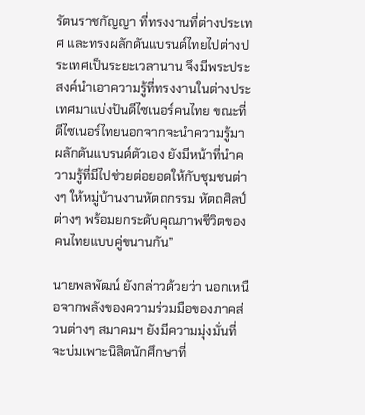รัตนราชกัญญา ที่ทรงงานที่ต่างประเทศ และทรงผลักดันแบรนด์ไทยไปต่างประเทศเป็นระยะเวลานาน จึงมีพระประสงค์นำเอาความรู้ที่ทรงงานในต่างประเทศมาแบ่งปันดีไซเนอร์คนไทย ขณะที่ดีไซเนอร์ไทยนอกจากจะนำความรู้มาผลักดันแบรนด์ตัวเอง ยังมีหน้าที่นำความรู้ที่มีไปช่วยต่อยอดให้กับชุมชนต่างๆ ให้หมู่บ้านงานหัตถกรรม หัตถศิลป์ต่างๆ พร้อมยกระดับคุณภาพชีวิตของคนไทยแบบคู่ขนานกัน”

นายพลพัฒน์ ยังกล่าวด้วยว่า นอกเหนือจากพลังของความร่วมมือของภาคส่วนต่างๆ สมาคมฯ ยังมีความมุ่งมั่นที่จะบ่มเพาะนิสิตนักศึกษาที่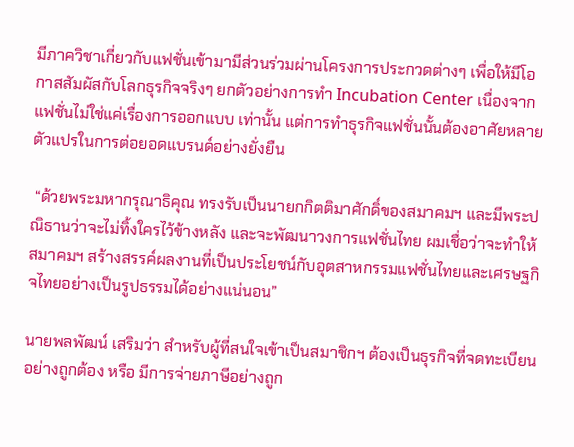มีภาควิชาเกี่ยวกับแฟชั่นเข้ามามีส่วนร่วมผ่านโครงการประกวดต่างๆ เพื่อให้มีโอกาสสัมผัสกับโลกธุรกิจจริงๆ ยกตัวอย่างการทำ Incubation Center เนื่องจากแฟชั่นไม่ใช่แค่เรื่องการออกแบบ เท่านั้น แต่การทำธุรกิจแฟชั่นนั้นต้องอาศัยหลายตัวแปรในการต่อยอดแบรนด์อย่างยั่งยืน

 “ด้วยพระมหากรุณาธิคุณ ทรงรับเป็นนายกกิตติมาศักดิ์ของสมาคมฯ และมีพระปณิธานว่าจะไม่ทิ้งใครไว้ข้างหลัง และจะพัฒนาวงการแฟชั่นไทย ผมเชื่อว่าจะทำให้สมาคมฯ สร้างสรรค์ผลงานที่เป็นประโยชน์กับอุตสาหกรรมแฟชั่นไทยและเศรษฐกิจไทยอย่างเป็นรูปธรรมได้อย่างแน่นอน”

นายพลพัฒน์ เสริมว่า สำหรับผู้ที่สนใจเข้าเป็นสมาชิกฯ ต้องเป็นธุรกิจที่จดทะเบียนอย่างถูกต้อง หรือ มีการจ่ายภาษีอย่างถูก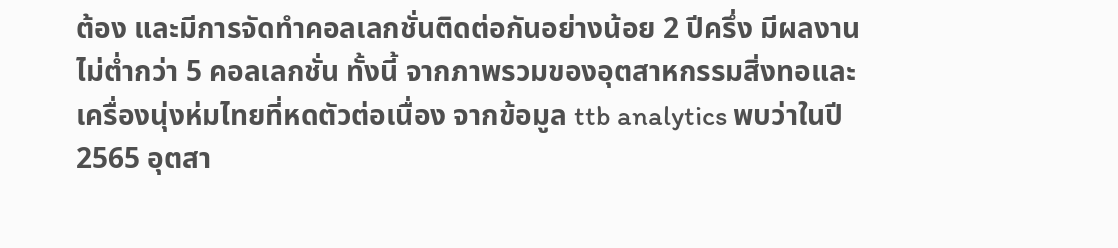ต้อง และมีการจัดทำคอลเลกชั่นติดต่อกันอย่างน้อย 2 ปีครึ่ง มีผลงานไม่ต่ำกว่า 5 คอลเลกชั่น ทั้งนี้ จากภาพรวมของอุตสาหกรรมสิ่งทอและเครื่องนุ่งห่มไทยที่หดตัวต่อเนื่อง จากข้อมูล ttb analytics พบว่าในปี 2565 อุตสา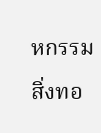หกรรมสิ่งทอ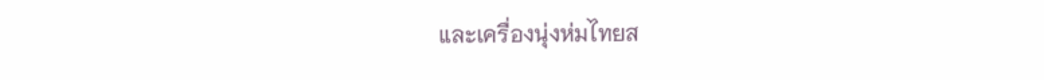และเครื่องนุ่งห่มไทยส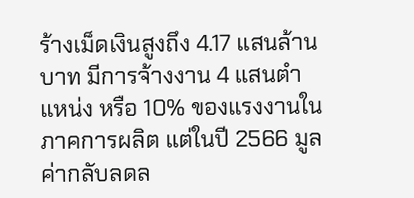ร้างเม็ดเงินสูงถึง 4.17 แสนล้านบาท มีการจ้างงาน 4 แสนตำแหน่ง หรือ 10% ของแรงงานในภาคการผลิต แต่ในปี 2566 มูลค่ากลับลดล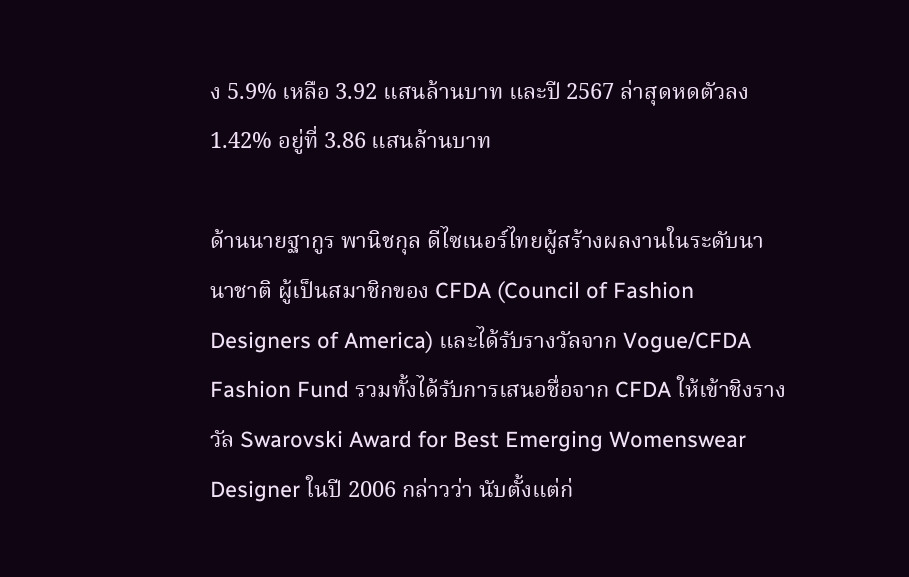ง 5.9% เหลือ 3.92 แสนล้านบาท และปี 2567 ล่าสุดหดตัวลง 1.42% อยู่ที่ 3.86 แสนล้านบาท

ด้านนายฐากูร พานิชกุล ดีไซเนอร์ไทยผู้สร้างผลงานในระดับนานาชาติ ผู้เป็นสมาชิกของ CFDA (Council of Fashion Designers of America) และได้รับรางวัลจาก Vogue/CFDA Fashion Fund รวมทั้งได้รับการเสนอชื่อจาก CFDA ให้เข้าชิงรางวัล Swarovski Award for Best Emerging Womenswear Designer ในปี 2006 กล่าวว่า นับตั้งแต่ก่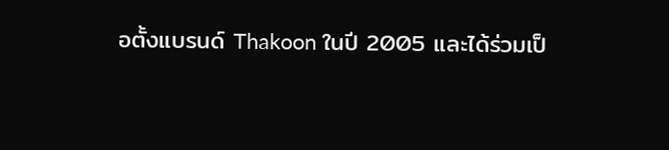อตั้งแบรนด์ Thakoon ในปี 2005 และได้ร่วมเป็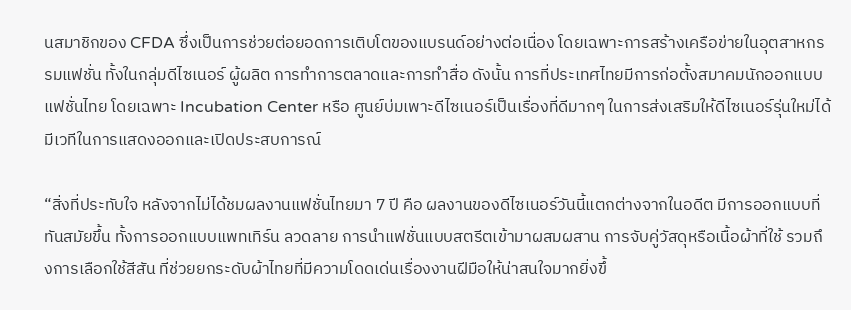นสมาชิกของ CFDA ซึ่งเป็นการช่วยต่อยอดการเติบโตของแบรนด์อย่างต่อเนื่อง โดยเฉพาะการสร้างเครือข่ายในอุตสาหกรรมแฟชั่น ทั้งในกลุ่มดีไซเนอร์ ผู้ผลิต การทำการตลาดและการทำสื่อ ดังนั้น การที่ประเทศไทยมีการก่อตั้งสมาคมนักออกแบบแฟชั่นไทย โดยเฉพาะ Incubation Center หรือ ศูนย์บ่มเพาะดีไซเนอร์เป็นเรื่องที่ดีมากๆ ในการส่งเสริมให้ดีไซเนอร์รุ่นใหม่ได้มีเวทีในการแสดงออกและเปิดประสบการณ์

“สิ่งที่ประทับใจ หลังจากไม่ได้ชมผลงานแฟชั่นไทยมา 7 ปี คือ ผลงานของดีไซเนอร์วันนี้แตกต่างจากในอดีต มีการออกแบบที่ทันสมัยขึ้น ทั้งการออกแบบแพทเทิร์น ลวดลาย การนำแฟชั่นแบบสตรีตเข้ามาผสมผสาน การจับคู่วัสดุหรือเนื้อผ้าที่ใช้ รวมถึงการเลือกใช้สีสัน ที่ช่วยยกระดับผ้าไทยที่มีความโดดเด่นเรื่องงานฝีมือให้น่าสนใจมากยิ่งขึ้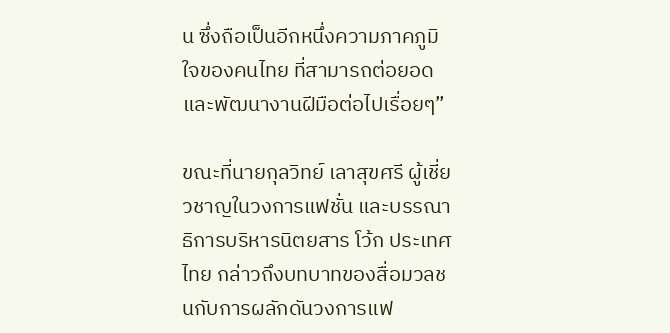น ซึ่งถือเป็นอีกหนึ่งความภาคภูมิใจของคนไทย ที่สามารถต่อยอดและพัฒนางานฝีมือต่อไปเรื่อยๆ”

ขณะที่นายกุลวิทย์ เลาสุขศรี ผู้เชี่ยวชาญในวงการแฟชั่น และบรรณาธิการบริหารนิตยสาร โว้ก ประเทศไทย กล่าวถึงบทบาทของสื่อมวลชนกับการผลักดันวงการแฟ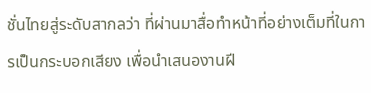ชั่นไทยสู่ระดับสากลว่า ที่ผ่านมาสื่อทำหน้าที่อย่างเต็มที่ในการเป็นกระบอกเสียง เพื่อนำเสนองานฝี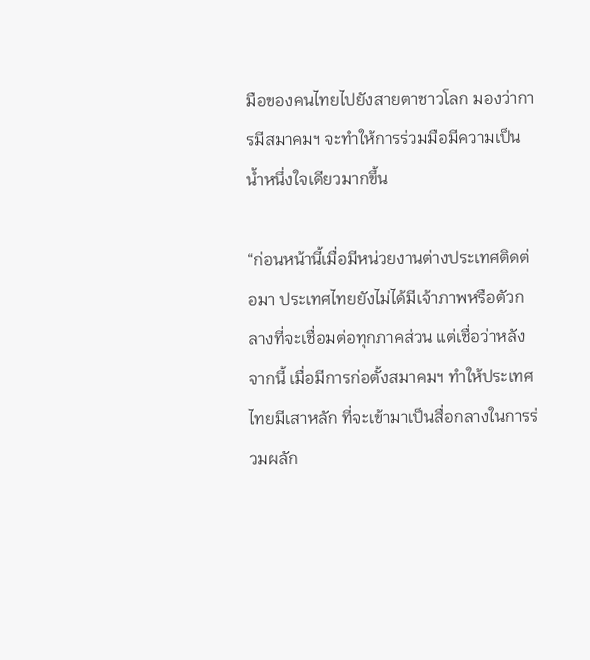มือของคนไทยไปยังสายตาชาวโลก มองว่าการมีสมาคมฯ จะทำให้การร่วมมือมีความเป็นน้ำหนึ่งใจเดียวมากขึ้น

“ก่อนหน้านี้เมื่อมีหน่วยงานต่างประเทศติดต่อมา ประเทศไทยยังไม่ได้มีเจ้าภาพหรือตัวกลางที่จะเชื่อมต่อทุกภาคส่วน แต่เชื่อว่าหลังจากนี้ เมื่อมีการก่อตั้งสมาคมฯ ทำให้ประเทศไทยมีเสาหลัก ที่จะเข้ามาเป็นสื่อกลางในการร่วมผลัก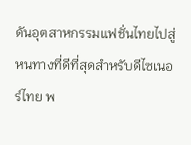ดันอุตสาหกรรมแฟชั่นไทยไปสู่หนทางที่ดีที่สุดสำหรับดีไซเนอร์ไทย พ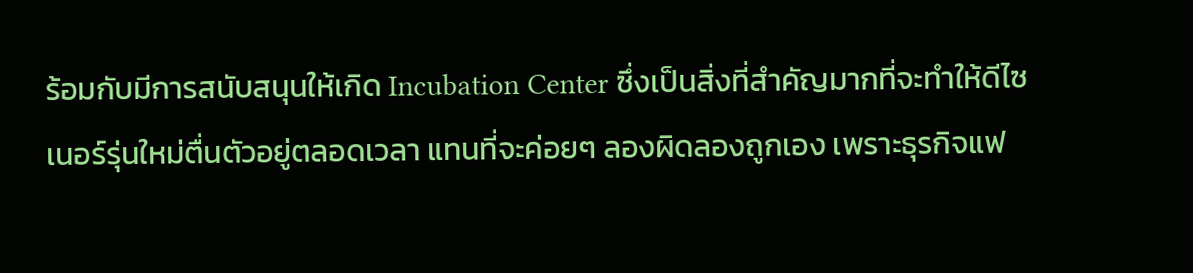ร้อมกับมีการสนับสนุนให้เกิด Incubation Center ซึ่งเป็นสิ่งที่สำคัญมากที่จะทำให้ดีไซเนอร์รุ่นใหม่ตื่นตัวอยู่ตลอดเวลา แทนที่จะค่อยๆ ลองผิดลองถูกเอง เพราะธุรกิจแฟ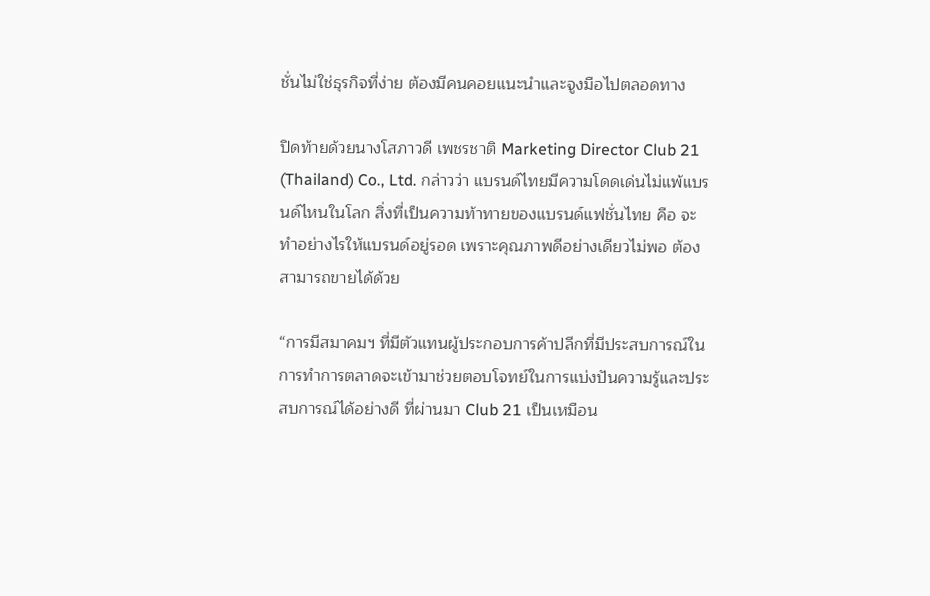ชั่นไม่ใช่ธุรกิจที่ง่าย ต้องมีคนคอยแนะนำและจูงมือไปตลอดทาง

ปิดท้ายด้วยนางโสภาวดี เพชรชาติ Marketing Director Club 21 (Thailand) Co., Ltd. กล่าวว่า แบรนด์ไทยมีความโดดเด่นไม่แพ้แบรนด์ไหนในโลก สิ่งที่เป็นความท้าทายของแบรนด์แฟชั่นไทย คือ จะทำอย่างไรให้แบรนด์อยู่รอด เพราะคุณภาพดีอย่างเดียวไม่พอ ต้องสามารถขายได้ด้วย

“การมีสมาคมฯ ที่มีตัวแทนผู้ประกอบการค้าปลีกที่มีประสบการณ์ในการทำการตลาดจะเข้ามาช่วยตอบโจทย์ในการแบ่งปันความรู้และประสบการณ์ได้อย่างดี ที่ผ่านมา Club 21 เป็นเหมือน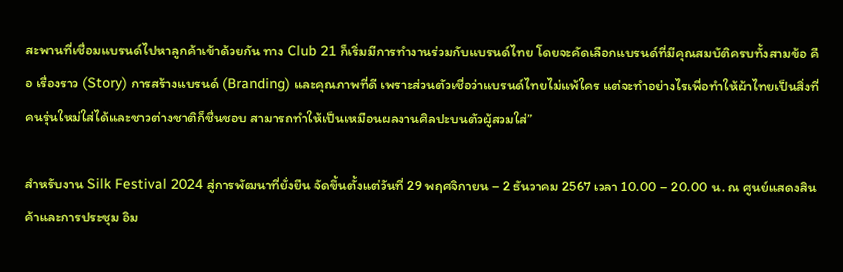สะพานที่เชื่อมแบรนด์ไปหาลูกค้าเข้าด้วยกัน ทาง Club 21 ก็เริ่มมีการทำงานร่วมกับแบรนด์ไทย โดยจะคัดเลือกแบรนด์ที่มีคุณสมบัติครบทั้งสามข้อ คือ เรื่องราว (Story) การสร้างแบรนด์ (Branding) และคุณภาพที่ดี เพราะส่วนตัวเชื่อว่าแบรนด์ไทยไม่แพ้ใคร แต่จะทำอย่างไรเพื่อทำให้ผ้าไทยเป็นสิ่งที่คนรุ่นใหม่ใส่ได้และชาวต่างชาติก็ชื่นชอบ สามารถทำให้เป็นเหมือนผลงานศิลปะบนตัวผู้สวมใส่”

สำหรับงาน Silk Festival 2024 สู่การพัฒนาที่ยั่งยืน จัดขึ้นตั้งแต่วันที่ 29 พฤศจิกายน – 2 ธันวาคม 2567 เวลา 10.00 – 20.00 น. ณ ศูนย์แสดงสินค้าและการประชุม อิม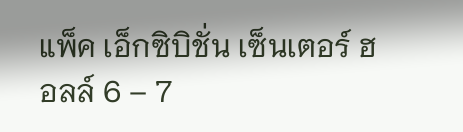แพ็ค เอ็กซิบิชั่น เซ็นเตอร์ ฮอลล์ 6 – 7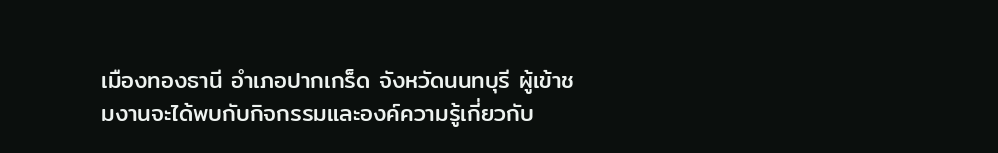เมืองทองธานี อำเภอปากเกร็ด จังหวัดนนทบุรี ผู้เข้าชมงานจะได้พบกับกิจกรรมและองค์ความรู้เกี่ยวกับ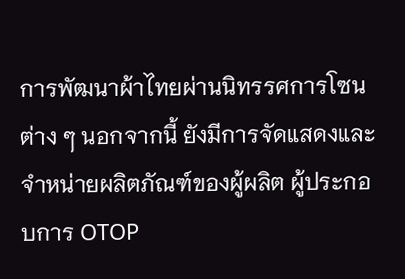การพัฒนาผ้าไทยผ่านนิทรรศการโซนต่าง ๆ นอกจากนี้ ยังมีการจัดแสดงและจำหน่ายผลิตภัณฑ์ของผู้ผลิต ผู้ประกอบการ OTOP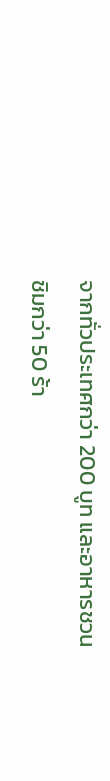จากทั่วประเทศกว่า 200 บูท และอาหารชวนชิมกว่า 50 ร้า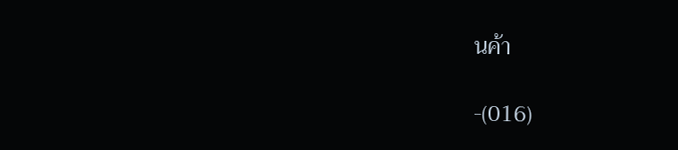นค้า

-(016)